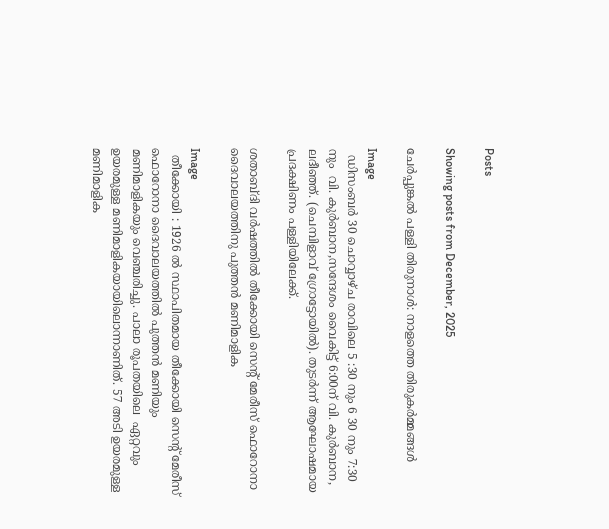Posts

Showing posts from December, 2025

ചേർപ്പുങ്കൽ പള്ളി തിരുനാൾ: നാളത്തെ തിരുകർമ്മങ്ങൾ

Image
  ഡിസംബര്‍ 30 ചൊവ്വാഴ്ച രാവിലെ 5 :30 നും 6 30 നും 7:30 നും  വി. കുര്‍ബാന,സന്ദേശം വൈകിട്ട് 6:00ന് വി. കുര്‍ബാന, ലദീഞ്ഞ്. (ചെമ്പിളാവ് ഗ്രോട്ടോയില്‍). തുടര്‍ന്ന് ആഘോഷമായ പ്രദക്ഷിണം പള്ളിയിലേക്ക്.

ശതാബ്ദി വർഷത്തിൽ തീക്കോയി സെന്റ് മേരീസ് ഫൊറോനാ ദൈവാലയത്തിനു പുത്തൻ മണിമാളിക

Image
  തീക്കോയി : 1926 ൽ സ്ഥാപിതമായ തീക്കോയി സെന്റ് മേരീസ് ഫൊറോനാ ദൈവാലയത്തിൽ പുത്തൻ മണിയും മണിമാളികയും വെഞ്ചരിച്ചു. പാലാ രൂപതയിലെ  ഏറ്റവും ഉയരമുള്ള മണിമാളികയായിലൊന്നാണിത്. 57 അടി ഉയരമുള്ള മണിമാളിക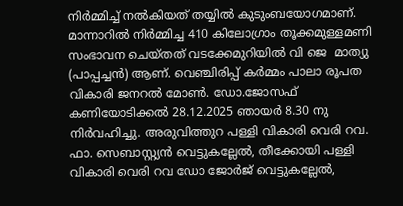നിർമ്മിച്ച് നൽകിയത് തയ്യിൽ കുടുംബയോഗമാണ്. മാന്നാറിൽ നിർമ്മിച്ച 410 കിലോഗ്രാം തൂക്കമുള്ളമണി സംഭാവന ചെയ്തത് വടക്കേമുറിയിൽ വി ജെ  മാത്യു (പാപ്പച്ചൻ) ആണ്. വെഞ്ചിരിപ്പ് കർമ്മം പാലാ രൂപത വികാരി ജനറൽ മോൺ. ഡോ.ജോസഫ് കണിയോടിക്കൽ 28.12.2025 ഞായർ 8.30 നു നിർവഹിച്ചു. അരുവിത്തുറ പള്ളി വികാരി വെരി റവ. ഫാ. സെബാസ്റ്റ്യൻ വെട്ടുകല്ലേൽ, തീക്കോയി പള്ളി വികാരി വെരി റവ ഡോ ജോർജ് വെട്ടുകല്ലേൽ,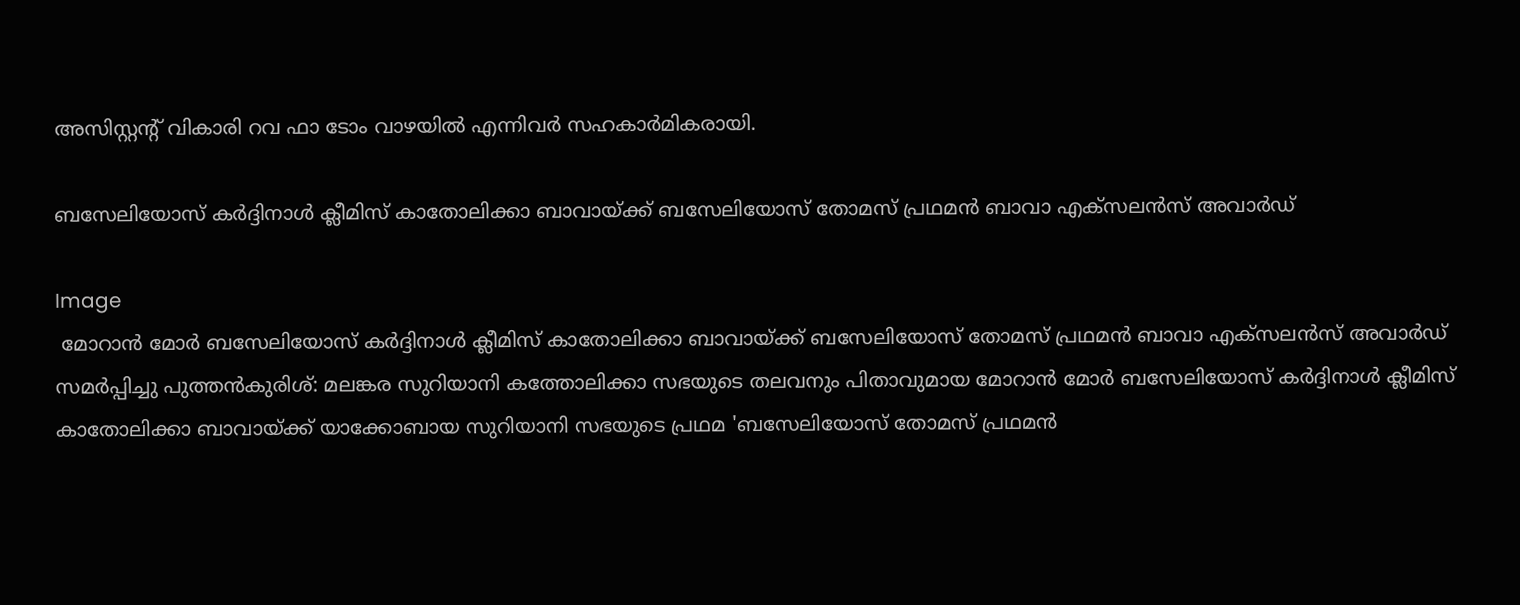അസിസ്റ്റന്റ് വികാരി റവ ഫാ ടോം വാഴയിൽ എന്നിവർ സഹകാർമികരായി.

ബസേലിയോസ് കർദ്ദിനാൾ ക്ലീമിസ് കാതോലിക്കാ ബാവായ്ക്ക് ബസേലിയോസ് തോമസ് പ്രഥമൻ ബാവാ എക്സലൻസ് അവാർഡ്

Image
 മോറാൻ മോർ ബസേലിയോസ് കർദ്ദിനാൾ ക്ലീമിസ് കാതോലിക്കാ ബാവായ്ക്ക് ബസേലിയോസ് തോമസ് പ്രഥമൻ ബാവാ എക്സലൻസ് അവാർഡ് സമർപ്പിച്ചു പുത്തൻകുരിശ്: മലങ്കര സുറിയാനി കത്തോലിക്കാ സഭയുടെ തലവനും പിതാവുമായ മോറാൻ മോർ ബസേലിയോസ് കർദ്ദിനാൾ ക്ലീമിസ് കാതോലിക്കാ ബാവായ്ക്ക് യാക്കോബായ സുറിയാനി സഭയുടെ പ്രഥമ 'ബസേലിയോസ് തോമസ് പ്രഥമൻ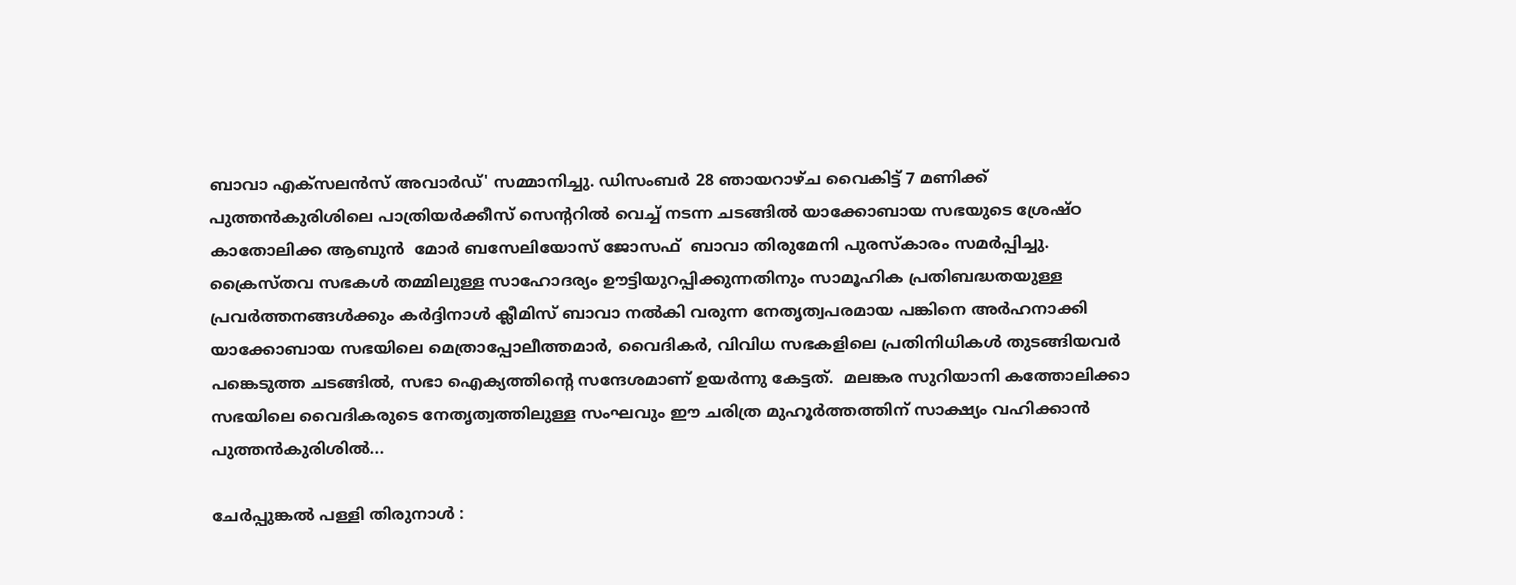ബാവാ എക്സലൻസ് അവാർഡ്' സമ്മാനിച്ചു. ഡിസംബർ 28 ഞായറാഴ്ച വൈകിട്ട് 7 മണിക്ക് പുത്തൻകുരിശിലെ പാത്രിയർക്കീസ് സെന്ററിൽ വെച്ച് നടന്ന ചടങ്ങിൽ യാക്കോബായ സഭയുടെ ശ്രേഷ്ഠ കാതോലിക്ക ആബുൻ  മോർ ബസേലിയോസ് ജോസഫ്  ബാവാ തിരുമേനി പുരസ്കാരം സമർപ്പിച്ചു. ക്രൈസ്തവ സഭകൾ തമ്മിലുള്ള സാഹോദര്യം ഊട്ടിയുറപ്പിക്കുന്നതിനും സാമൂഹിക പ്രതിബദ്ധതയുള്ള പ്രവർത്തനങ്ങൾക്കും കർദ്ദിനാൾ ക്ലീമിസ് ബാവാ നൽകി വരുന്ന നേതൃത്വപരമായ പങ്കിനെ അർഹനാക്കി  യാക്കോബായ സഭയിലെ മെത്രാപ്പോലീത്തമാർ, വൈദികർ, വിവിധ സഭകളിലെ പ്രതിനിധികൾ തുടങ്ങിയവർ പങ്കെടുത്ത ചടങ്ങിൽ, സഭാ ഐക്യത്തിന്റെ സന്ദേശമാണ് ഉയർന്നു കേട്ടത്.  മലങ്കര സുറിയാനി കത്തോലിക്കാ സഭയിലെ വൈദികരുടെ നേതൃത്വത്തിലുള്ള സംഘവും ഈ ചരിത്ര മുഹൂർത്തത്തിന് സാക്ഷ്യം വഹിക്കാൻ പുത്തൻകുരിശിൽ...

ചേർപ്പുങ്കൽ പള്ളി തിരുനാൾ :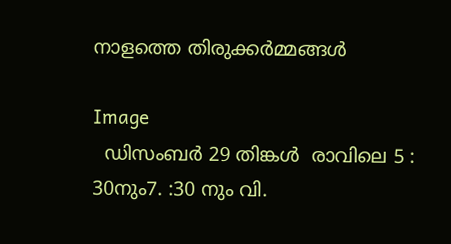നാളത്തെ തിരുക്കർമ്മങ്ങൾ

Image
  ഡിസംബര്‍ 29 തിങ്കള്‍  രാവിലെ 5 : 30നും7. :30 നും വി.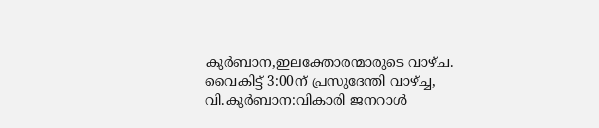കുര്‍ബാന,ഇലക്തോരന്മാരുടെ വാഴ്ച. വൈകിട്ട് 3:00ന് പ്രസുദേന്തി വാഴ്ച്ച,  വി.കുര്‍ബാന:വികാരി ജനറാൾ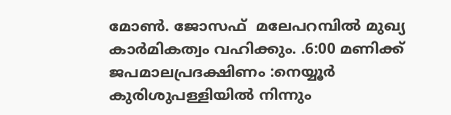മോണ്‍. ജോസഫ്  മലേപറമ്പില്‍ മുഖ്യ കാർമികത്വം വഹിക്കും. .6:00 മണിക്ക് ജപമാലപ്രദക്ഷിണം :നെയ്യൂര്‍ കുരിശുപള്ളിയില്‍ നിന്നും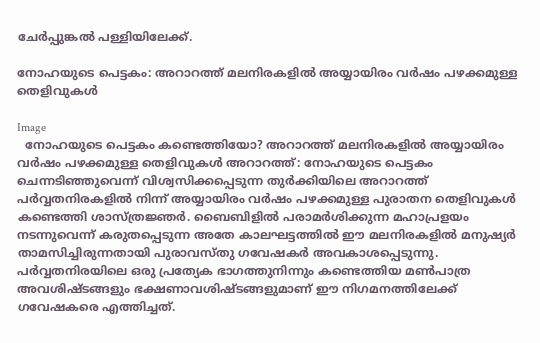ചേർപ്പുങ്കൽ പള്ളിയിലേക്ക്.

നോഹയുടെ പെട്ടകം: അറാറത്ത് മലനിരകളില്‍ അയ്യായിരം വര്‍ഷം പഴക്കമുള്ള തെളിവുകള്‍

Image
  നോഹയുടെ പെട്ടകം കണ്ടെത്തിയോ? അറാറത്ത് മലനിരകളില്‍ അയ്യായിരം വര്‍ഷം പഴക്കമുള്ള തെളിവുകൾ അറാറത്ത്: നോഹയുടെ പെട്ടകം ചെന്നടിഞ്ഞുവെന്ന് വിശ്വസിക്കപ്പെടുന്ന തുര്‍ക്കിയിലെ അറാറത്ത് പര്‍വ്വതനിരകളില്‍ നിന്ന് അയ്യായിരം വര്‍ഷം പഴക്കമുള്ള പുരാതന തെളിവുകള്‍ കണ്ടെത്തി ശാസ്ത്രജ്ഞര്‍. ബൈബിളില്‍ പരാമര്‍ശിക്കുന്ന മഹാപ്രളയം നടന്നുവെന്ന് കരുതപ്പെടുന്ന അതേ കാലഘട്ടത്തില്‍ ഈ മലനിരകളില്‍ മനുഷ്യര്‍ താമസിച്ചിരുന്നതായി പുരാവസ്തു ഗവേഷകര്‍ അവകാശപ്പെടുന്നു. പര്‍വ്വതനിരയിലെ ഒരു പ്രത്യേക ഭാഗത്തുനിന്നും കണ്ടെത്തിയ മണ്‍പാത്ര അവശിഷ്ടങ്ങളും ഭക്ഷണാവശിഷ്ടങ്ങളുമാണ് ഈ നിഗമനത്തിലേക്ക് ഗവേഷകരെ എത്തിച്ചത്.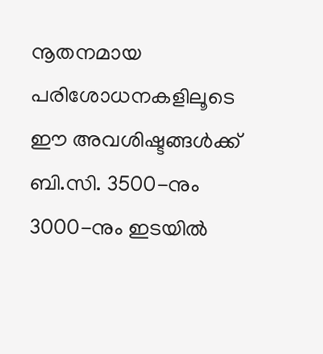നൂതനമായ പരിശോധനകളിലൂടെ ഈ അവശിഷ്ടങ്ങള്‍ക്ക് ബി.സി. 3500-നും 3000-നും ഇടയില്‍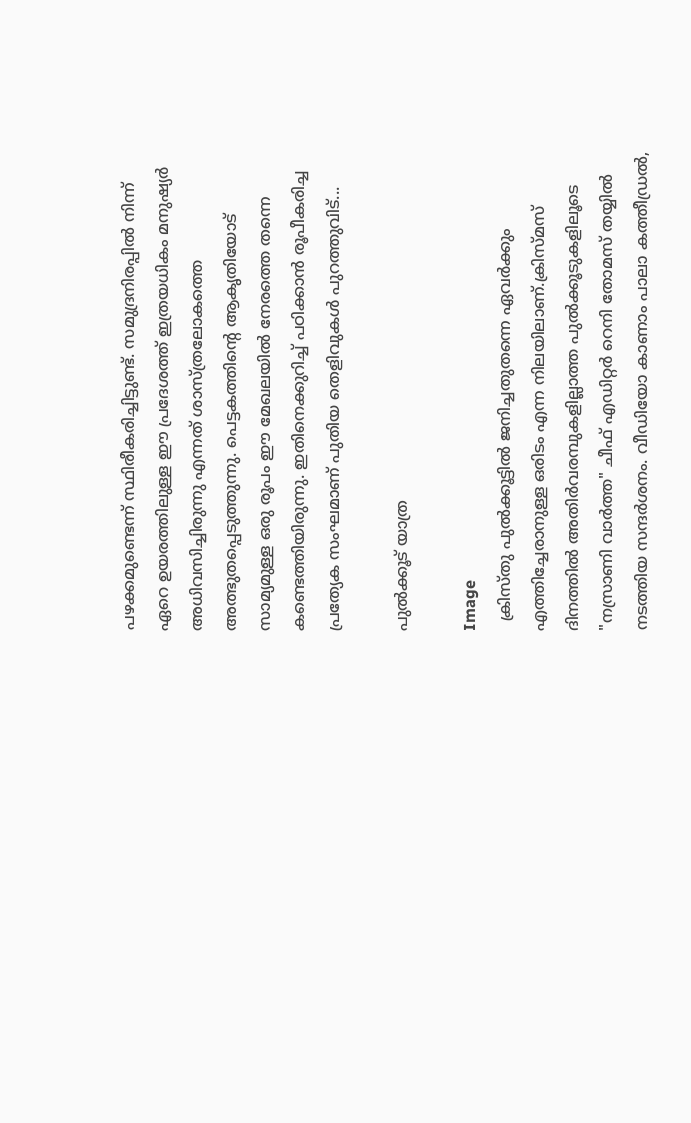പഴക്കമുണ്ടെന്ന് സ്ഥിരീകരിച്ചിട്ടുണ്ട്. സമുദ്രനിരപ്പില്‍ നിന്ന് ഏറെ ഉയരത്തിലുള്ള ഈ പ്രദേശത്ത് ഇത്രയധികം മനുഷ്യര്‍ അധിവസിച്ചിരുന്നു എന്നത് ശാസ്ത്രലോകത്തെ അത്ഭുതപ്പെടുത്തുന്നു. പെട്ടകത്തിന്റെ ആകൃതിയോട് സാമ്യമുള്ള ഒരു രൂപം ഈ മേഖലയില്‍ നേരത്തെ തന്നെ കണ്ടെത്തിയിരുന്നു. ഇതിനെക്കുറിച്ച് പഠിക്കാന്‍ രൂപീകരിച്ച പ്രത്യേക സംഘമാണ് പുതിയ തെളിവുകള്‍ പുറത്തുവിട്...

പുൽക്കൂട് യാത്ര

Image
  ക്രിസ്തു പുൽക്കൂട്ടിൽ ജനിച്ചതുതന്നെ ഏവർക്കും എത്തിച്ചേരാനുള്ള ഒരിടം എന്ന നിലയിലാണ്.ക്രിസ്മസ് ദിനത്തിൽ അതിർവരമ്പുകളില്ലാത്ത പുൽക്കൂടുകളിലൂടെ "നസ്രാണി വാർത്ത" ചീഫ് എഡിറ്റർ റെനി തോമസ് തയ്യിൽ നടത്തിയ സന്ദർശനം. വീഡിയോ കാണാം പാലാ കത്തീഡ്രൽ,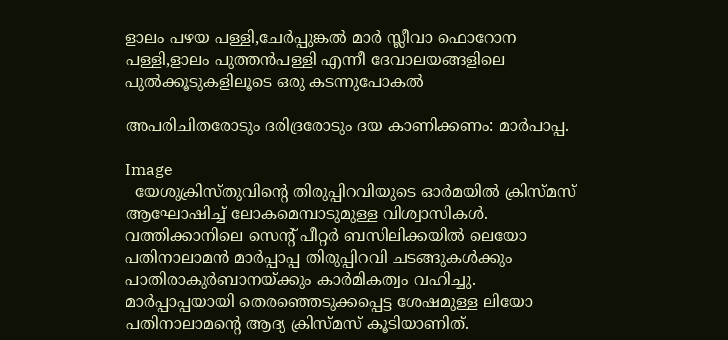ളാലം പഴയ പള്ളി,ചേർപ്പുങ്കൽ മാർ സ്ലീവാ ഫൊറോന പള്ളി,ളാലം പുത്തൻപള്ളി എന്നീ ദേവാലയങ്ങളിലെ പുൽക്കൂടുകളിലൂടെ ഒരു കടന്നുപോകൽ

അപരിചിതരോടും ദരിദ്രരോടും ദയ കാണിക്കണം: മാർപാപ്പ.

Image
  യേശുക്രിസ്‌തുവിന്റെ തിരുപ്പിറവിയുടെ ഓർമയിൽ ക്രിസ്മസ് ആഘോഷിച്ച് ലോകമെമ്പാടുമുള്ള വിശ്വാസികൾ. വത്തിക്കാനിലെ സെന്റ് പീറ്റർ ബസിലിക്കയിൽ ലെയോ പതിനാലാമൻ മാർപ്പാപ്പ തിരുപ്പിറവി ചടങ്ങുകൾക്കും പാതിരാകുർബാനയ്ക്കും കാർമികത്വം വഹിച്ചു.  മാർപ്പാപ്പയായി തെരഞ്ഞെടുക്കപ്പെട്ട ശേഷമുള്ള ലിയോ പതിനാലാമന്റെ ആദ്യ ക്രിസ്മസ് കൂടിയാണിത്.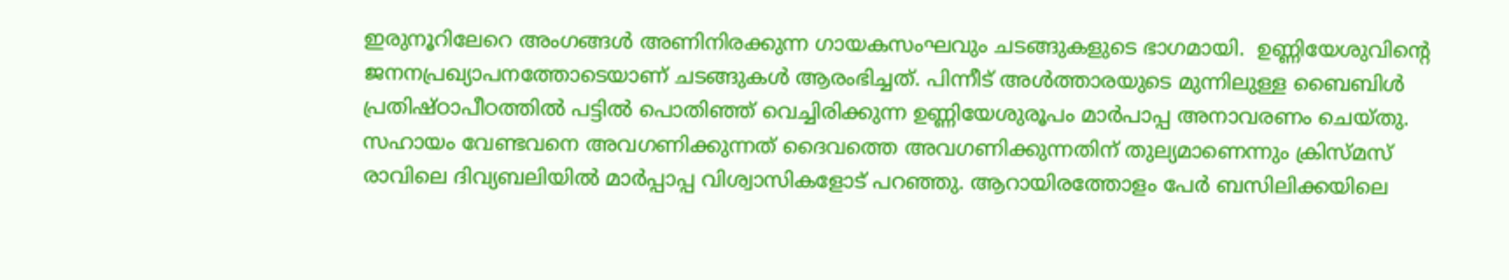ഇരുനൂറിലേറെ അംഗങ്ങൾ അണിനിരക്കുന്ന ഗായകസംഘവും ചടങ്ങുകളുടെ ഭാഗമായി.  ഉണ്ണിയേശുവിന്റെ ജനനപ്രഖ്യാപനത്തോടെയാണ് ചടങ്ങുകൾ ആരംഭിച്ചത്. പിന്നീട് അൾത്താരയുടെ മുന്നിലുള്ള ബൈബിൾ പ്രതിഷ്ഠാപീഠത്തിൽ പട്ടിൽ പൊതിഞ്ഞ് വെച്ചിരിക്കുന്ന ഉണ്ണിയേശുരൂപം മാർപാപ്പ അനാവരണം ചെയ്തു. സഹായം വേണ്ടവനെ അവഗണിക്കുന്നത് ദൈവത്തെ അവഗണിക്കുന്നതിന് തുല്യമാണെന്നും ക്രിസ്‌മസ് രാവിലെ ദിവ്യബലിയിൽ മാർപ്പാപ്പ വിശ്വാസികളോട് പറഞ്ഞു. ആറായിരത്തോളം പേർ ബസിലിക്കയിലെ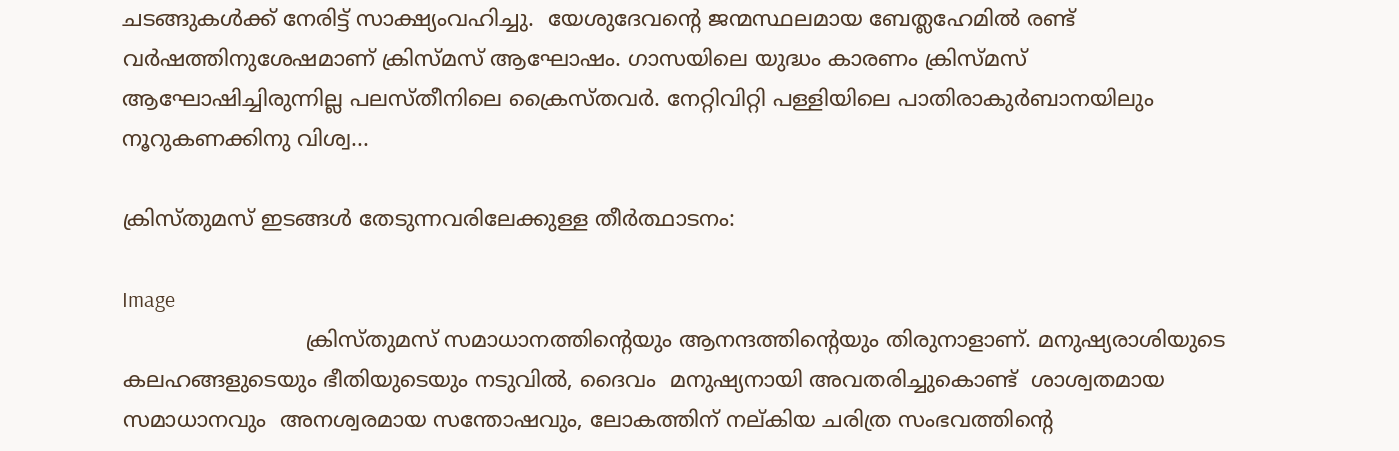ചടങ്ങുകൾക്ക് നേരിട്ട് സാക്ഷ്യംവഹിച്ചു.  യേശുദേവന്റെ ജന്മസ്ഥലമായ ബേത്ലഹേമിൽ രണ്ട് വർഷത്തിനുശേഷമാണ് ക്രിസ്മസ് ആഘോഷം. ഗാസയിലെ യുദ്ധം കാരണം ക്രിസ്മസ് ആഘോഷിച്ചിരുന്നില്ല പലസ്‌തീനിലെ ക്രൈസ്തവർ. നേറ്റിവിറ്റി പള്ളിയിലെ പാതിരാകുർബാനയിലും നൂറുകണക്കിനു വിശ്വ...

ക്രിസ്തുമസ് ഇടങ്ങൾ തേടുന്നവരിലേക്കുള്ള തീർത്ഥാടനം:

Image
                           ക്രിസ്തുമസ് സമാധാനത്തിന്റെയും ആനന്ദത്തിന്റെയും തിരുനാളാണ്. മനുഷ്യരാശിയുടെ കലഹങ്ങളുടെയും ഭീതിയുടെയും നടുവിൽ, ദൈവം  മനുഷ്യനായി അവതരിച്ചുകൊണ്ട്  ശാശ്വതമായ സമാധാനവും  അനശ്വരമായ സന്തോഷവും, ലോകത്തിന് നല്‌കിയ ചരിത്ര സംഭവത്തിന്റെ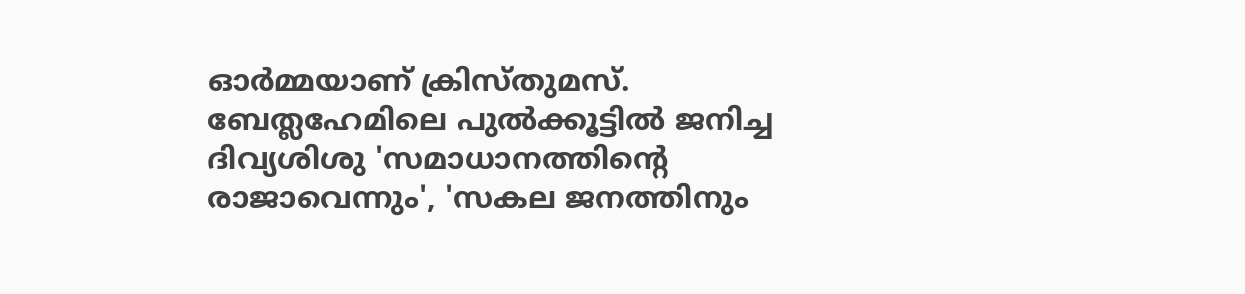ഓർമ്മയാണ് ക്രിസ്തുമസ്. ബേത്ലഹേമിലെ പുൽക്കൂട്ടിൽ ജനിച്ച ദിവ്യശിശു 'സമാധാനത്തിന്റെ രാജാവെന്നും', 'സകല ജനത്തിനും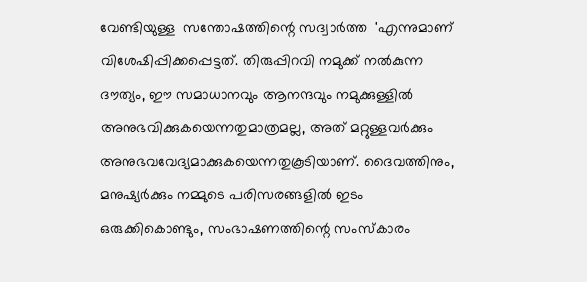വേണ്ടിയുള്ള  സന്തോഷത്തിന്റെ സദ്വാർത്ത  'എന്നുമാണ് വിശേഷിപ്പിക്കപ്പെട്ടത്. തിരുപ്പിറവി നമുക്ക് നൽകുന്ന ദൗത്യം, ഈ സമാധാനവും ആനന്ദവും നമുക്കുള്ളിൽ അനുഭവിക്കുകയെന്നതുമാത്രമല്ല, അത് മറ്റുള്ളവർക്കും അനുഭവവേദ്യമാക്കുകയെന്നതുകൂടിയാണ്. ദൈവത്തിനും, മനുഷ്യർക്കും നമ്മുടെ പരിസരങ്ങളിൽ ഇടം ഒരുക്കികൊണ്ടും, സംഭാഷണത്തിന്റെ സംസ്കാരം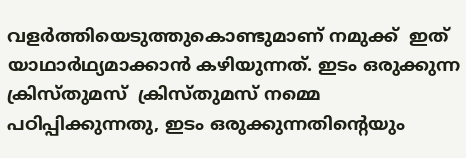വളർത്തിയെടുത്തുകൊണ്ടുമാണ് നമുക്ക്  ഇത് യാഥാർഥ്യമാക്കാൻ കഴിയുന്നത്. ഇടം ഒരുക്കുന്ന ക്രിസ്തുമസ്  ക്രിസ്തുമസ് നമ്മെ പഠിപ്പിക്കുന്നതു, ഇടം ഒരുക്കുന്നതിന്റെയും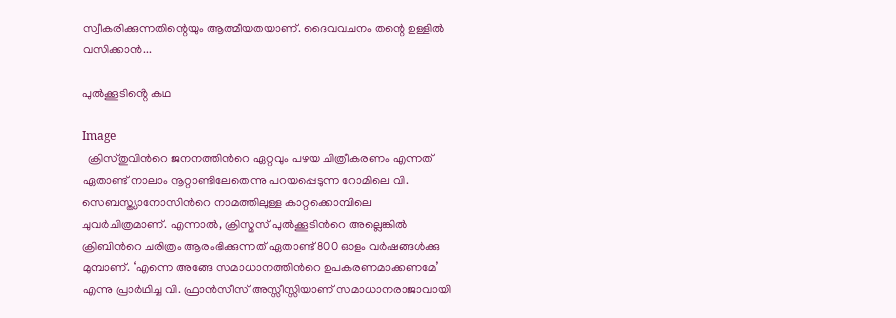സ്വീകരിക്കുന്നതിന്റെയും ആത്മീയതയാണ്. ദൈവവചനം തന്റെ ഉള്ളിൽ വസിക്കാൻ...

പുൽക്കൂടിൻ്റെ കഥ

Image
  ക്രിസ്തുവിന്‍റെ ജനനത്തിന്‍റെ ഏറ്റവും പഴയ ചിത്രീകരണം എന്നത് ഏതാണ്ട് നാലാം നൂറ്റാണ്ടിലേതെന്നു പറയപ്പെടുന്ന റോമിലെ വി. സെബസ്ത്യാനോസിന്‍റെ നാമത്തിലുള്ള കാറ്റക്കൊമ്പിലെ ചുവര്‍ചിത്രമാണ്. എന്നാല്‍, ക്രിസ്മസ് പുല്‍ക്കൂടിന്‍റെ അല്ലെങ്കില്‍ ക്രിബിന്‍റെ ചരിത്രം ആരംഭിക്കുന്നത് ഏതാണ്ട് 800 ഓളം വര്‍ഷങ്ങള്‍ക്കു മുമ്പാണ്. ‘എന്നെ അങ്ങേ സമാധാനത്തിന്‍റെ ഉപകരണമാക്കണമേ’ എന്നു പ്രാര്‍ഥിച്ച വി. ഫ്രാന്‍സീസ് അസ്സീസ്സിയാണ് സമാധാനരാജാവായി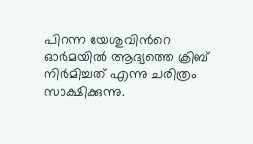പിറന്ന യേശുവിന്‍റെ ഓര്‍മയില്‍ ആദ്യത്തെ ക്രിബ് നിര്‍മിച്ചത് എന്നു ചരിത്രം സാക്ഷിക്കുന്നു.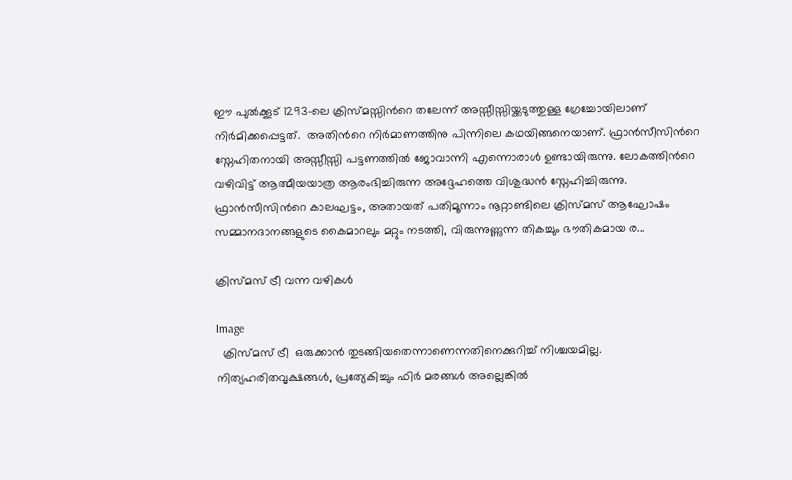ഈ പുല്‍ക്കൂട് 1293-ലെ ക്രിസ്മസ്സിന്‍റെ തലേന്ന് അസ്സീസ്സിയ്ക്കടുത്തുള്ള ഗ്രേച്ചോയിലാണ് നിര്‍മിക്കപ്പെട്ടത്.  അതിന്‍റെ നിര്‍മാണത്തിനു പിന്നിലെ കഥയിങ്ങനെയാണ്. ഫ്രാന്‍സീസിന്‍റെ സ്നേഹിതനായി അസ്സീസ്സി പട്ടണത്തില്‍ ജോവാന്നി എന്നൊരാള്‍ ഉണ്ട‌ായിരുന്നു. ലോകത്തിന്‍റെ വഴിവിട്ട് ആത്മീയയാത്ര ആരംഭിച്ചിരുന്ന അദ്ദേഹത്തെ വിശുദ്ധന്‍ സ്നേഹിച്ചിരുന്നു. ഫ്രാന്‍സീസിന്‍റെ കാലഘട്ടം, അതായത് പതിമൂന്നാം നൂറ്റാണ്ടിലെ ക്രിസ്മസ് ആഘോഷം സമ്മാനദാനങ്ങളുടെ കൈമാറലും മറ്റും നടത്തി, വിരുന്നുണ്ണുന്ന തികച്ചും ഭൗതികമായ ര...

ക്രിസ്മസ് ട്രീ വന്ന വഴികൾ

Image
  ക്രിസ്മസ് ട്രീ  ഒരുക്കാന്‍ തുടങ്ങിയതെന്നാണെന്നതിനെക്കുറിച്ച് നിശ്ചയമില്ല.  നിത്യഹരിതവൃക്ഷങ്ങള്‍, പ്രത്യേകിച്ചും ഫിര്‍ മരങ്ങള്‍ അല്ലെങ്കില്‍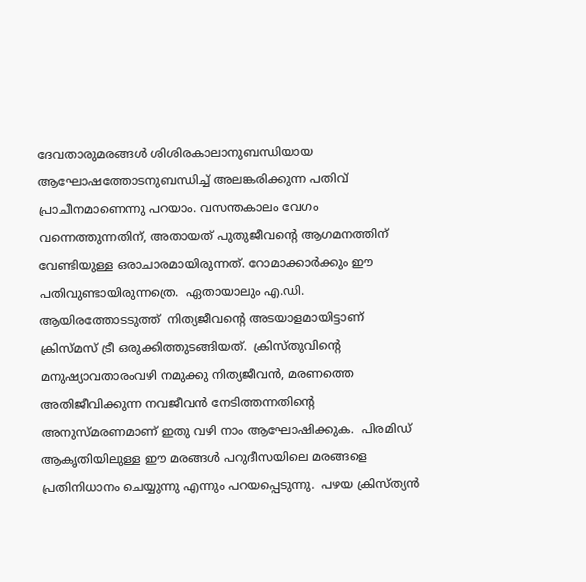ദേവതാരുമരങ്ങള്‍ ശിശിരകാലാനുബന്ധിയായ ആഘോഷത്തോടനുബന്ധിച്ച് അലങ്കരിക്കുന്ന പതിവ് പ്രാചീനമാണെന്നു പറയാം. വസന്തകാലം വേഗം വന്നെത്തുന്നതിന്, അതായത് പുതുജീവന്‍റെ ആഗമനത്തിന് വേണ്ടിയുള്ള ഒരാചാരമായിരുന്നത്. റോമാക്കാര്‍ക്കും ഈ പതിവുണ്ടായിരുന്നത്രെ.  ഏതായാലും എ.ഡി. ആയിരത്തോടടുത്ത്  നിത്യജീവന്‍റെ അടയാളമായിട്ടാണ് ക്രിസ്മസ് ട്രീ ഒരുക്കിത്തുടങ്ങിയത്.  ക്രിസ്തുവിന്‍റെ മനുഷ്യാവതാരംവഴി നമുക്കു നിത്യജീവന്‍, മരണത്തെ അതിജീവിക്കുന്ന നവജീവന്‍ നേടിത്തന്നതിന്‍റെ അനുസ്മരണമാണ് ഇതു വഴി നാം ആഘോഷിക്കുക.  പിരമിഡ് ആകൃതിയിലുള്ള ഈ മരങ്ങള്‍ പറുദീസയിലെ മരങ്ങളെ പ്രതിനിധാനം ചെയ്യുന്നു എന്നും പറയപ്പെടുന്നു.  പഴയ ക്രിസ്ത്യന്‍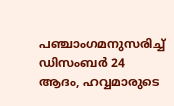പഞ്ചാംഗമനുസരിച്ച് ഡിസംബര്‍ 24 ആദം, ഹവ്വമാരുടെ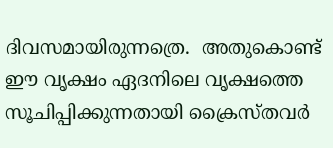ദിവസമായിരുന്നത്രെ.  അതുകൊണ്ട് ഈ വൃക്ഷം ഏദനിലെ വൃക്ഷത്തെ സൂചിപ്പിക്കുന്നതായി ക്രൈസ്തവര്‍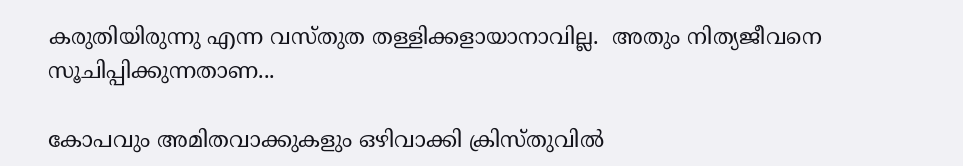കരുതിയിരുന്നു എന്ന വസ്തുത തള്ളിക്കളായാനാവില്ല.  അതും നിത്യജീവനെ സൂചിപ്പിക്കുന്നതാണ...

കോപവും അമിതവാക്കുകളും ഒഴിവാക്കി ക്രിസ്തുവിൽ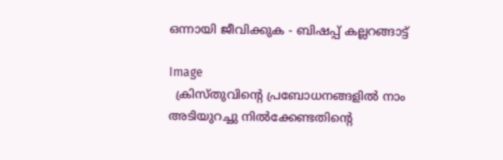ഒന്നായി ജീവിക്കുക - ബിഷപ്പ് കല്ലറങ്ങാട്ട്

Image
  ക്രിസ്തുവിൻ്റെ പ്രബോധനങ്ങളിൽ നാം അടിയുറച്ചു നിൽക്കേണ്ടതിൻ്റെ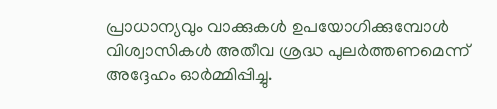പ്രാധാന്യവും വാക്കുകൾ ഉപയോഗിക്കുമ്പോൾ വിശ്വാസികൾ അതീവ ശ്രദ്ധ പുലർത്തണമെന്ന് അദ്ദേഹം ഓർമ്മിപ്പിച്ചു.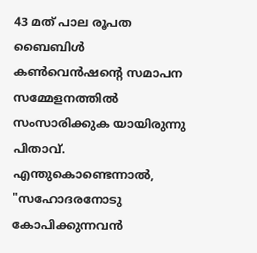43 മത് പാല രൂപത ബൈബിൾ കൺവെൻഷൻ്റെ സമാപന സമ്മേളനത്തിൽ സംസാരിക്കുക യായിരുന്നു പിതാവ്.  എന്തുകൊണ്ടെന്നാൽ, "സഹോദരനോടു കോപിക്കുന്നവന്‍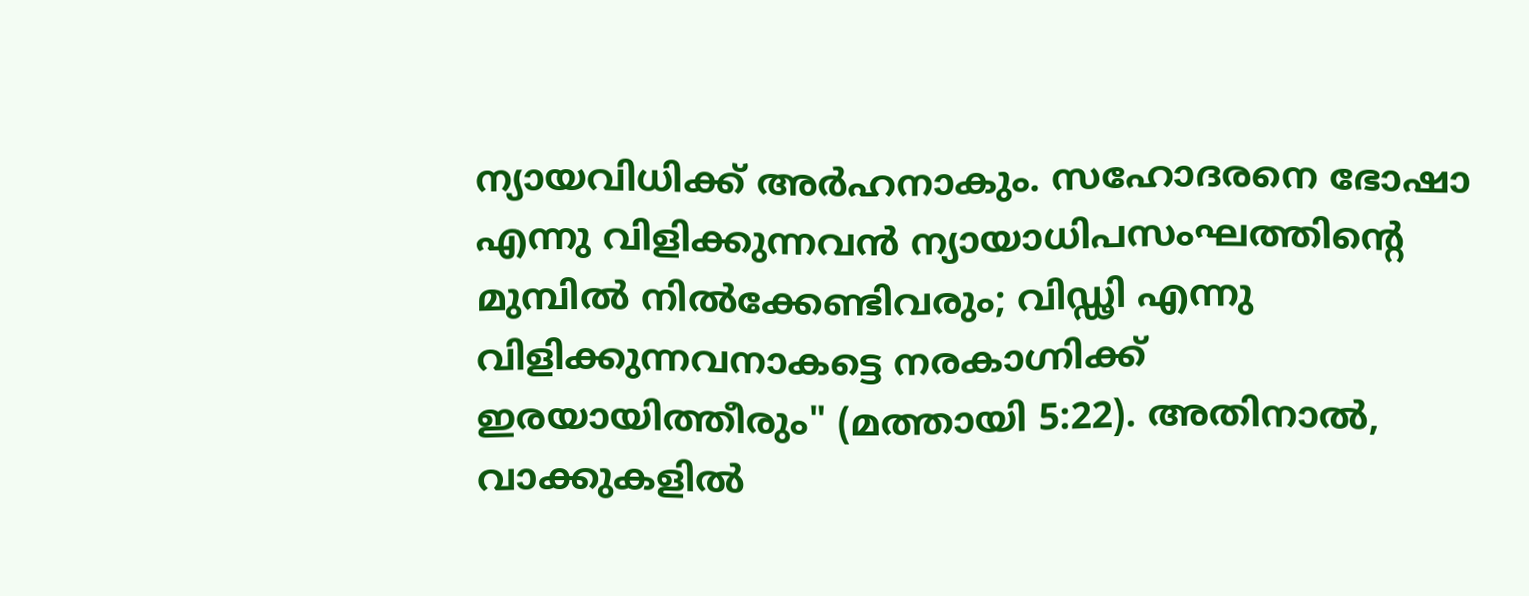ന്യായവിധിക്ക് അര്‍ഹനാകും. സഹോദരനെ ഭോഷാ എന്നു വിളിക്കുന്നവന്‍ ന്യായാധിപസംഘത്തിന്‍റെ മുമ്പില്‍ നില്‍ക്കേണ്ടിവരും; വിഡ്ഢി എന്നു വിളിക്കുന്നവനാകട്ടെ നരകാഗ്നിക്ക് ഇരയായിത്തീരും" (മത്തായി 5:22). അതിനാൽ, വാക്കുകളിൽ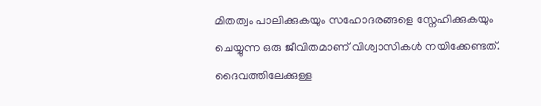മിതത്വം പാലിക്കുകയും സഹോദരങ്ങളെ സ്നേഹിക്കുകയും ചെയ്യുന്ന ഒരു ജീവിതമാണ് വിശ്വാസികൾ നയിക്കേണ്ടത്. ദൈവത്തിലേക്കുള്ള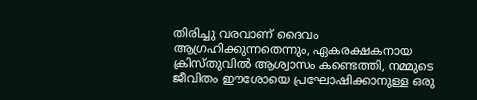തിരിച്ചു വരവാണ് ദൈവം ആഗ്രഹിക്കുന്നതെന്നും, ഏകരക്ഷകനായ ക്രിസ്തുവിൽ ആശ്വാസം കണ്ടെത്തി, നമ്മുടെ ജീവിതം ഈശോയെ പ്രഘോഷിക്കാനുള്ള ഒരു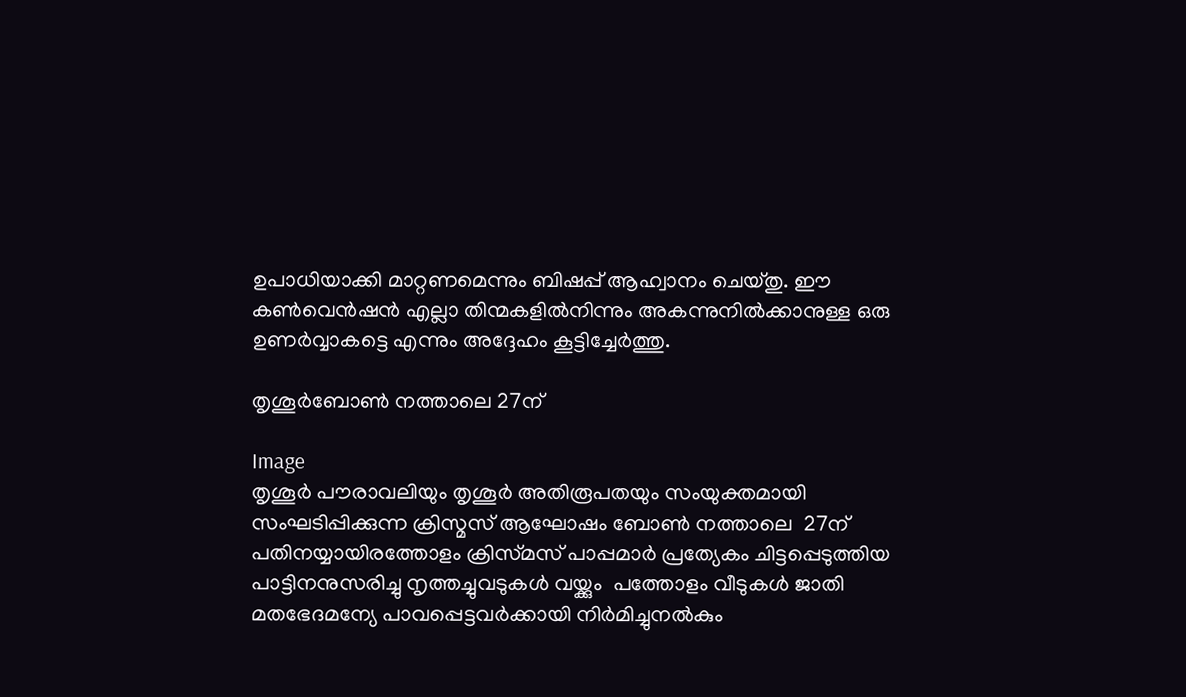ഉപാധിയാക്കി മാറ്റണമെന്നും ബിഷപ്പ് ആഹ്വാനം ചെയ്തു. ഈ കൺവെൻഷൻ എല്ലാ തിന്മകളിൽനിന്നും അകന്നുനിൽക്കാനുള്ള ഒരു ഉണർവ്വാകട്ടെ എന്നും അദ്ദേഹം കൂട്ടിച്ചേർത്തു.

തൃശൂർബോൺ നത്താലെ 27ന്

Image
തൃശൂർ പൗരാവലിയും തൃശൂർ അതിരൂപതയും സംയുക്തമായി സംഘടിപ്പിക്കുന്ന ക്രിസ്മസ് ആഘോഷം ബോൺ നത്താലെ  27ന്  പതിനയ്യായിരത്തോളം ക്രിസ്‌മസ് പാപ്പമാർ പ്രത്യേകം ചിട്ടപ്പെടുത്തിയ പാട്ടിനനുസരിച്ചു നൃത്തച്ചുവടുകൾ വയ്ക്കും  പത്തോളം വീടുകൾ ജാതി മതഭേദമന്യേ പാവപ്പെട്ടവർക്കായി നിർമിച്ചുനൽകും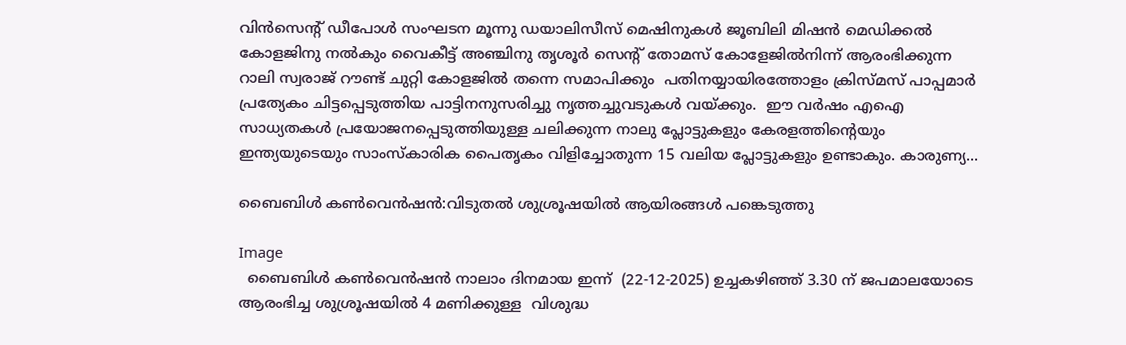വിൻസെന്‍റ് ഡീപോൾ സംഘടന മൂന്നു ഡയാലിസീസ് മെഷിനുകൾ ജൂബിലി മിഷൻ മെഡിക്കൽ കോളജിനു നൽകും വൈകീട്ട് അഞ്ചിനു തൃശൂർ സെന്‍റ് തോമസ് കോളേജിൽനിന്ന് ആരംഭിക്കുന്ന റാലി സ്വരാജ് റൗണ്ട് ചുറ്റി കോളജിൽ തന്നെ സമാപിക്കും  പതിനയ്യായിരത്തോളം ക്രിസ്‌മസ് പാപ്പമാർ പ്രത്യേകം ചിട്ടപ്പെടുത്തിയ പാട്ടിനനുസരിച്ചു നൃത്തച്ചുവടുകൾ വയ്ക്കും.  ഈ വർഷം എഐ സാധ്യതകൾ പ്രയോജനപ്പെടുത്തിയുള്ള ചലിക്കുന്ന നാലു പ്ലോട്ടുകളും കേരളത്തിന്‍റെയും ഇന്ത്യയുടെയും സാംസ്‌കാരിക പൈതൃകം വിളിച്ചോതുന്ന 15 വലിയ പ്ലോട്ടുകളും ഉണ്ടാകും. കാരുണ്യ...

ബൈബിൾ കൺവെൻഷൻ:വിടുതൽ ശുശ്രൂഷയിൽ ആയിരങ്ങൾ പങ്കെടുത്തു

Image
  ബൈബിൾ കൺവെൻഷൻ നാലാം ദിനമായ ഇന്ന്  (22-12-2025) ഉച്ചകഴിഞ്ഞ് 3.30 ന് ജപമാലയോടെ ആരംഭിച്ച ശുശ്രൂഷയിൽ 4 മണിക്കുള്ള  വിശുദ്ധ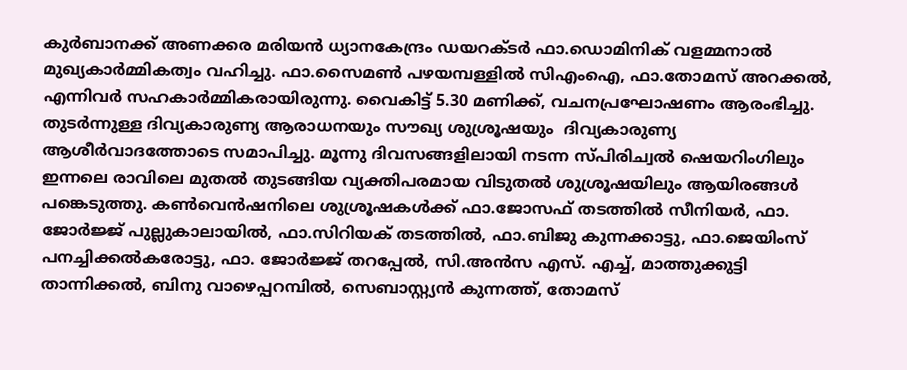കുര്‍ബാനക്ക് അണക്കര മരിയൻ ധ്യാനകേന്ദ്രം ഡയറക്ടർ ഫാ.ഡൊമിനിക് വളമ്മനാൽ  മുഖ്യകാര്‍മ്മികത്വം വഹിച്ചു. ഫാ.സൈമൺ പഴയമ്പള്ളിൽ സിഎംഐ, ഫാ.തോമസ് അറക്കൽ, എന്നിവര്‍ സഹകാര്‍മ്മികരായിരുന്നു. വൈകിട്ട് 5.30 മണിക്ക്, വചനപ്രഘോഷണം ആരംഭിച്ചു. തുടർന്നുള്ള ദിവ്യകാരുണ്യ ആരാധനയും സൗഖ്യ ശുശ്രൂഷയും  ദിവ്യകാരുണ്യ ആശീർവാദത്തോടെ സമാപിച്ചു. മൂന്നു ദിവസങ്ങളിലായി നടന്ന സ്പിരിച്വൽ ഷെയറിംഗിലും ഇന്നലെ രാവിലെ മുതൽ തുടങ്ങിയ വ്യക്തിപരമായ വിടുതൽ ശുശ്രൂഷയിലും ആയിരങ്ങൾ പങ്കെടുത്തു. കണ്‍വെൻഷനിലെ ശുശ്രൂഷകൾക്ക് ഫാ.ജോസഫ് തടത്തിൽ സീനിയർ, ഫാ. ജോർജ്ജ് പുല്ലുകാലായിൽ, ഫാ.സിറിയക് തടത്തിൽ, ഫാ.ബിജു കുന്നക്കാട്ടു, ഫാ.ജെയിംസ് പനച്ചിക്കൽകരോട്ടു, ഫാ. ജോർജ്ജ് തറപ്പേൽ, സി.അൻസ എസ്. എച്ച്, മാത്തുക്കുട്ടി താന്നിക്കൽ, ബിനു വാഴെപ്പറമ്പിൽ, സെബാസ്റ്റ്യൻ കുന്നത്ത്, തോമസ്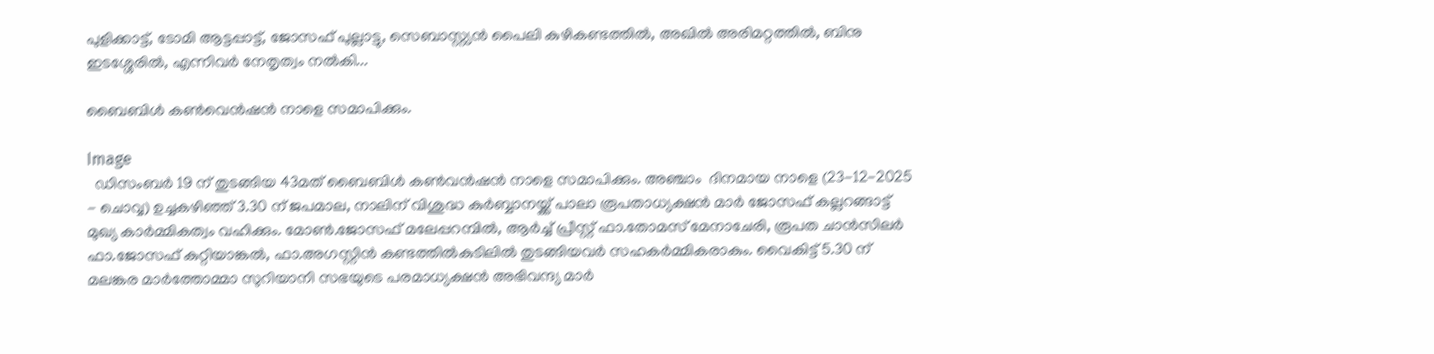പുളിക്കാട്ട്, ടോമി ആട്ടപ്പാട്ട്, ജോസഫ് പുല്ലാട്ടു, സെബാസ്റ്റ്യൻ പൈലി കുഴികണ്ടത്തിൽ, അഖിൽ അരിമറ്റത്തിൽ, ബിനു ഇടശ്ശേരിൽ, എന്നിവർ നേതൃത്വം നൽകി...

ബൈബിള്‍ കണ്‍വെന്‍ഷൻ നാളെ സമാപിക്കും.

Image
  ഡിസംബർ 19 ന് തുടങ്ങിയ 43മത് ബൈബിൾ കൺവൻഷൻ നാളെ സമാപിക്കും. അഞ്ചാം  ദിനമായ നാളെ (23-12-2025 - ചൊവ്വ) ഉച്ചകഴിഞ്ഞ് 3.30 ന് ജപമാല, നാലിന് വിശുദ്ധ കുർബ്ബാനയ്ക്ക് പാലാ രൂപതാധ്യക്ഷൻ മാർ ജോസഫ് കല്ലറങ്ങാട്ട് മുഖ്യ കാർമ്മികത്വം വഹിക്കും. മോൺ.ജോസഫ് മലേപ്പറമ്പിൽ, ആർച്ച് പ്രീസ്റ്റ് ഫാ.തോമസ് മേനാചേരി, രൂപത ചാൻസിലർ ഫാ.ജോസഫ് കുറ്റിയാങ്കൽ, ഫാ.അഗസ്റ്റിൻ കണ്ടത്തിൽകുടിലിൽ തുടങ്ങിയവർ സഹകർമ്മികരാകും. വൈകിട്ട് 5.30 ന് മലങ്കര മാർത്തോമ്മാ സുറിയാനി സഭയുടെ പരമാധ്യക്ഷൻ അഭിവന്ദ്യ മാർ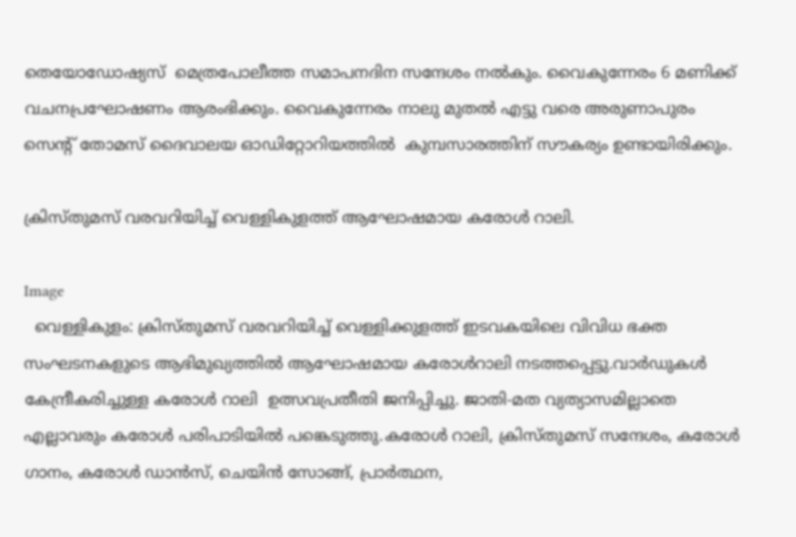തെയോഡോഷ്യസ്  മെത്രപോലീത്ത സമാപനദിന സന്ദേശം നൽകും. വൈകുന്നേരം 6 മണിക്ക്  വചനപ്രഘോഷണം ആരംഭിക്കും. വൈകുന്നേരം നാലു മുതല്‍ എട്ടു വരെ അരുണാപുരം സെന്റ് തോമസ് ദൈവാലയ ഓഡിറ്റോറിയത്തില്‍  കുമ്പസാരത്തിന് സൗകര്യം ഉണ്ടായിരിക്കും.

ക്രിസ്തുമസ് വരവറിയിച്ച് വെള്ളികുളത്ത് ആഘോഷമായ കരോൾ റാലി.

Image
  വെള്ളികുളം: ക്രിസ്തുമസ് വരവറിയിച്ച് വെള്ളിക്കുളത്ത് ഇടവകയിലെ വിവിധ ഭക്ത സംഘടനകളുടെ ആഭിമുഖ്യത്തിൽ ആഘോഷമായ കരോൾറാലി നടത്തപ്പെട്ടു.വാർഡുകൾ കേന്ദ്രീകരിച്ചുള്ള കരോൾ റാലി  ഉത്സവപ്രതീതി ജനിപ്പിച്ചു. ജാതി-മത വ്യത്യാസമില്ലാതെ എല്ലാവരും കരോൾ പരിപാടിയിൽ പങ്കെടുത്തു.കരോൾ റാലി, ക്രിസ്തുമസ് സന്ദേശം, കരോൾ ഗാനം, കരോൾ ഡാൻസ്, ചെയിൻ സോങ്ങ്, പ്രാർത്ഥന,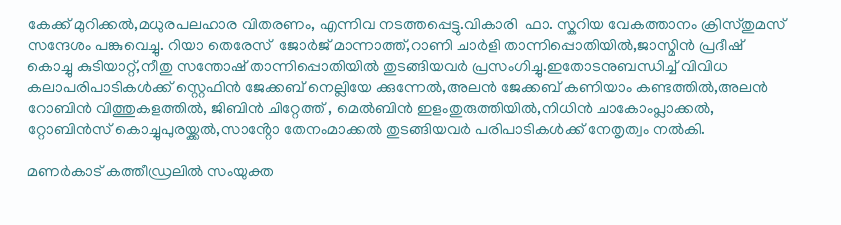കേക്ക് മുറിക്കൽ,മധുരപലഹാര വിതരണം, എന്നിവ നടത്തപ്പെട്ടു.വികാരി  ഫാ. സ്കറിയ വേകത്താനം ക്രിസ്തുമസ് സന്ദേശം പങ്കുവെച്ചു. റിയാ തെരേസ്  ജോർജ് മാന്നാത്ത്,റാണി ചാർളി താന്നിപ്പൊതിയിൽ,ജാസ്മിൻ പ്രദീഷ് കൊച്ചു കുടിയാറ്റ്,നീതു സന്തോഷ് താന്നിപ്പൊതിയിൽ തുടങ്ങിയവർ പ്രസംഗിച്ചു.ഇതോടനുബന്ധിച്ച് വിവിധ കലാപരിപാടികൾക്ക് സ്റ്റെഫിൻ ജേക്കബ് നെല്ലിയേ ക്കുന്നേൽ,അലൻ ജേക്കബ് കണിയാം കണ്ടത്തിൽ,അലൻ റോബിൻ വിത്തുകളത്തിൽ, ജിബിൻ ചിറ്റേത്ത് , മെൽബിൻ ഇളംതുരുത്തിയിൽ,നിധിൻ ചാകോംപ്ലാക്കൽ, റ്റോബിൻസ് കൊച്ചുപുരയ്ക്കൽ,സാൻ്റോ തേനംമാക്കൽ തുടങ്ങിയവർ പരിപാടികൾക്ക് നേതൃത്വം നൽകി.

മണർകാട് കത്തീഡ്രലിൽ സംയുക്ത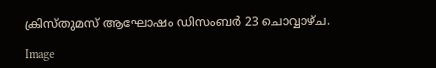ക്രിസ്തുമസ് ആഘോഷം ഡിസംബർ 23 ചൊവ്വാഴ്ച.

Image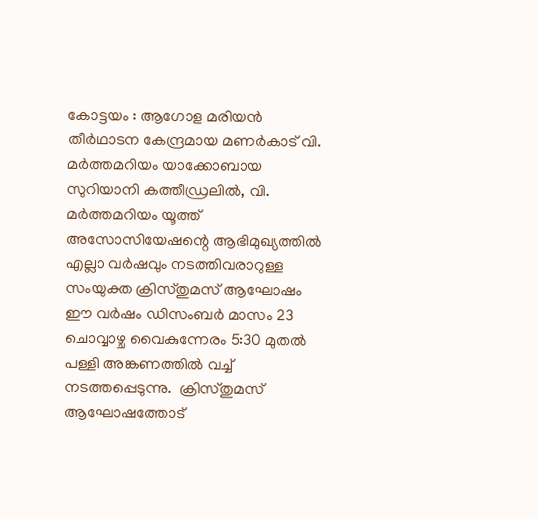കോട്ടയം : ആഗോള മരിയൻ തീർഥാടന കേന്ദ്രമായ മണർകാട് വി. മർത്തമറിയം യാക്കോബായ സുറിയാനി കത്തീഡ്രലിൽ, വി. മർത്തമറിയം യൂത്ത് അസോസിയേഷന്റെ ആഭിമുഖ്യത്തിൽ എല്ലാ വർഷവും നടത്തിവരാറുള്ള സംയുക്ത ക്രിസ്തുമസ് ആഘോഷം ഈ വർഷം ഡിസംബർ മാസം 23 ചൊവ്വാഴ്ച വൈകുന്നേരം 5:30 മുതൽ പള്ളി അങ്കണത്തിൽ വച്ച് നടത്തപ്പെടുന്നു.  ക്രിസ്തുമസ് ആഘോഷത്തോട്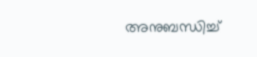അനുബന്ധിച്ച്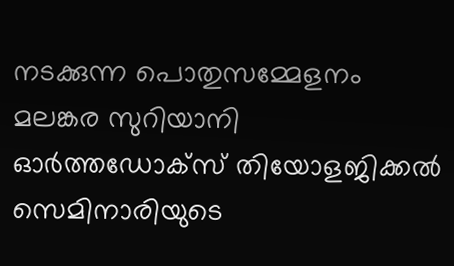നടക്കുന്ന പൊതുസമ്മേളനം മലങ്കര സുറിയാനി ഓർത്തഡോക്സ് തിയോളജിക്കൽ സെമിനാരിയുടെ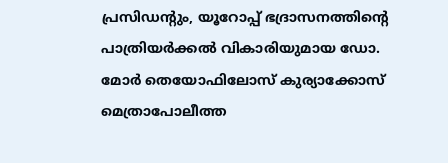പ്രസിഡൻ്റും, യൂറോപ്പ് ഭദ്രാസനത്തിൻ്റെ പാത്രിയർക്കൽ വികാരിയുമായ ഡോ. മോർ തെയോഫിലോസ് കുര്യാക്കോസ് മെത്രാപോലീത്ത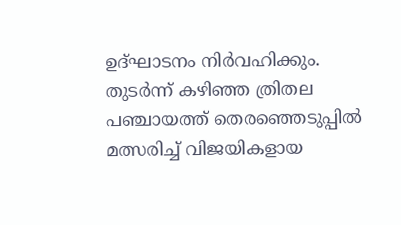ഉദ്ഘാടനം നിർവഹിക്കും. തുടർന്ന് കഴിഞ്ഞ ത്രിതല പഞ്ചായത്ത് തെരഞ്ഞെടുപ്പിൽ മത്സരിച്ച് വിജയികളായ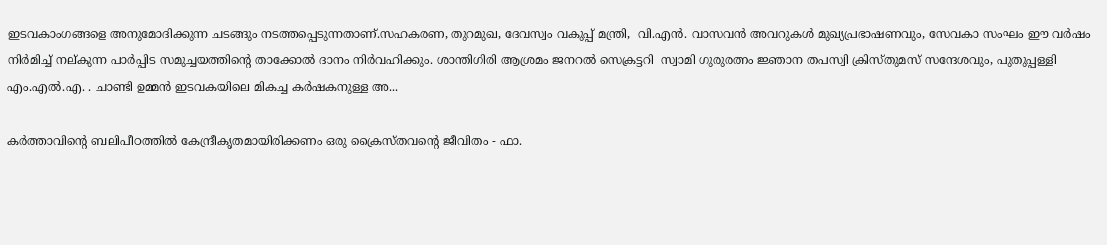ഇടവകാംഗങ്ങളെ അനുമോദിക്കുന്ന ചടങ്ങും നടത്തപ്പെടുന്നതാണ്.സഹകരണ, തുറമുഖ, ദേവസ്വം വകുപ്പ് മന്ത്രി,  വി.എൻ. വാസവൻ അവറുകൾ മുഖ്യപ്രഭാഷണവും, സേവകാ സംഘം ഈ വർഷം നിർമിച്ച് നല്കുന്ന പാർപ്പിട സമുച്ചയത്തിന്റെ താക്കോൽ ദാനം നിർവഹിക്കും. ശാന്തിഗിരി ആശ്രമം ജനറൽ സെക്രട്ടറി  സ്വാമി ഗുരുരത്നം ജ്ഞാന തപസ്വി ക്രിസ്തുമസ് സന്ദേശവും, പുതുപ്പള്ളി എം.എൽ.എ. . ചാണ്ടി ഉമ്മൻ ഇടവകയിലെ മികച്ച കര്‍ഷകനുള്ള അ...

കർത്താവിൻ്റെ ബലിപീഠത്തിൽ കേന്ദ്രീകൃതമായിരിക്കണം ഒരു ക്രൈസ്തവൻ്റെ ജീവിതം - ഫാ.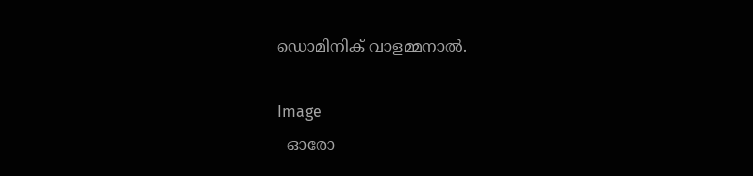ഡൊമിനിക് വാളമ്മനാൽ.

Image
  ഓരോ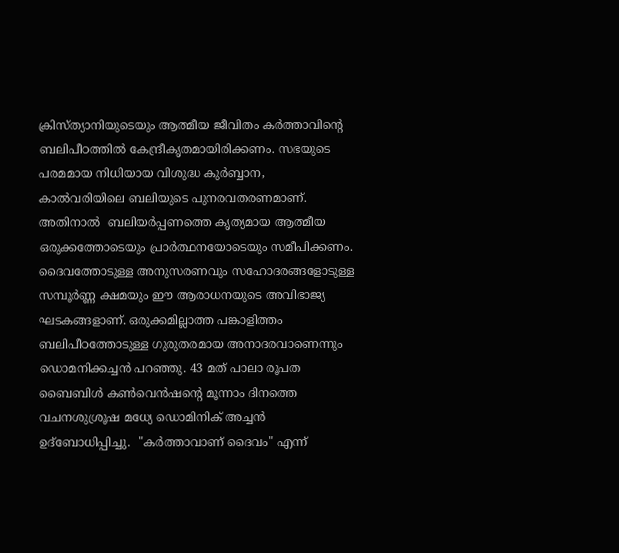ക്രിസ്ത്യാനിയുടെയും ആത്മീയ ജീവിതം കർത്താവിൻ്റെ ബലിപീഠത്തിൽ കേന്ദ്രീകൃതമായിരിക്കണം. സഭയുടെ പരമമായ നിധിയായ വിശുദ്ധ കുർബ്ബാന, കാൽവരിയിലെ ബലിയുടെ പുനരവതരണമാണ്. അതിനാൽ  ബലിയർപ്പണത്തെ കൃത്യമായ ആത്മീയ ഒരുക്കത്തോടെയും പ്രാർത്ഥനയോടെയും സമീപിക്കണം. ദൈവത്തോടുള്ള അനുസരണവും സഹോദരങ്ങളോടുള്ള സമ്പൂർണ്ണ ക്ഷമയും ഈ ആരാധനയുടെ അവിഭാജ്യ ഘടകങ്ങളാണ്. ഒരുക്കമില്ലാത്ത പങ്കാളിത്തം ബലിപീഠത്തോടുള്ള ഗുരുതരമായ അനാദരവാണെന്നും ഡൊമനിക്കച്ചൻ പറഞ്ഞു. 43 മത് പാലാ രൂപത ബൈബിൾ കൺവെൻഷൻ്റെ മൂന്നാം ദിനത്തെ വചനശുശ്രൂഷ മധ്യേ ഡൊമിനിക് അച്ചൻ ഉദ്ബോധിപ്പിച്ചു.  "കർത്താവാണ് ദൈവം" എന്ന്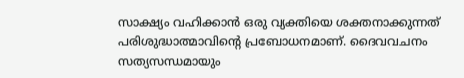സാക്ഷ്യം വഹിക്കാൻ ഒരു വ്യക്തിയെ ശക്തനാക്കുന്നത് പരിശുദ്ധാത്മാവിൻ്റെ പ്രബോധനമാണ്. ദൈവവചനം സത്യസന്ധമായും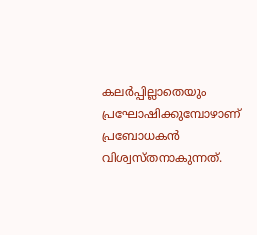കലർപ്പില്ലാതെയും പ്രഘോഷിക്കുമ്പോഴാണ് പ്രബോധകൻ വിശ്വസ്തനാകുന്നത്.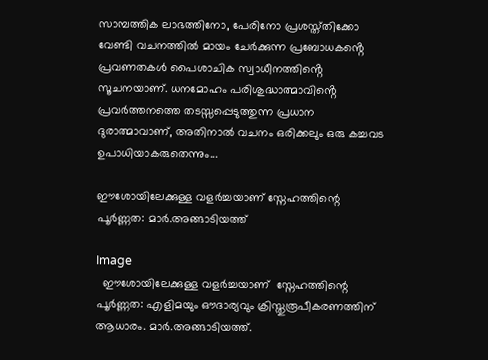സാമ്പത്തിക ലാഭത്തിനോ, പേരിനോ പ്രശസ്ത്തിക്കോ വേണ്ടി വചനത്തിൽ മായം ചേർക്കുന്ന പ്രബോധകൻ്റെ  പ്രവണതകൾ പൈശാചിക സ്വാധീനത്തിൻ്റെ സൂചനയാണ്. ധനമോഹം പരിശുദ്ധാത്മാവിൻ്റെ പ്രവർത്തനത്തെ തടസ്സപ്പെടുത്തുന്ന പ്രധാന ദുരാത്മാവാണ്, അതിനാൽ വചനം ഒരിക്കലും ഒരു കച്ചവട ഉപാധിയാകരുതെന്നും...

ഈശോയിലേക്കുള്ള വളർച്ചയാണ് സ്നേഹത്തിന്റെ പൂർണ്ണത: മാർ.അങ്ങാടിയത്ത്

Image
  ഈശോയിലേക്കുള്ള വളർച്ചയാണ്  സ്നേഹത്തിന്റെ പൂർണ്ണത: എളിമയും ഔദാര്യവും ക്രിസ്തുരൂപീകരണത്തിന് ആധാരം. മാർ.അങ്ങാടിയത്ത്.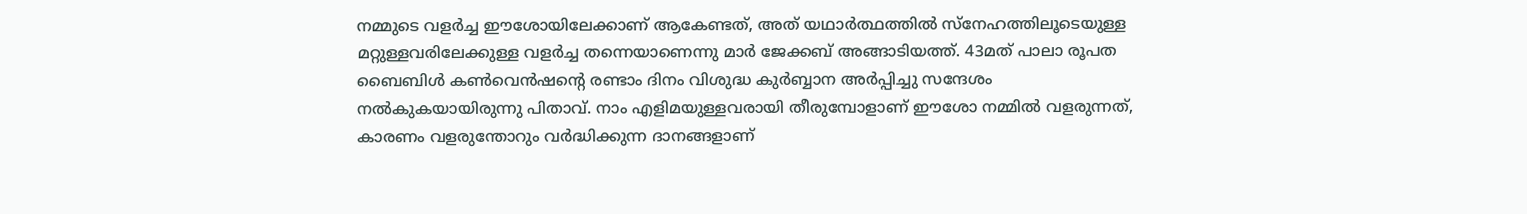നമ്മുടെ വളർച്ച ഈശോയിലേക്കാണ് ആകേണ്ടത്, അത് യഥാർത്ഥത്തിൽ സ്നേഹത്തിലൂടെയുള്ള മറ്റുള്ളവരിലേക്കുള്ള വളർച്ച തന്നെയാണെന്നു മാർ ജേക്കബ് അങ്ങാടിയത്ത്. 43മത് പാലാ രൂപത ബൈബിൾ കൺവെൻഷൻ്റെ രണ്ടാം ദിനം വിശുദ്ധ കുർബ്ബാന അർപ്പിച്ചു സന്ദേശം നൽകുകയായിരുന്നു പിതാവ്. നാം എളിമയുള്ളവരായി തീരുമ്പോളാണ് ഈശോ നമ്മിൽ വളരുന്നത്, കാരണം വളരുന്തോറും വർദ്ധിക്കുന്ന ദാനങ്ങളാണ്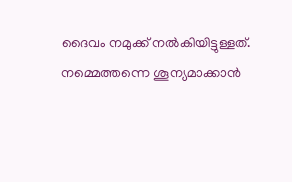ദൈവം നമുക്ക് നൽകിയിട്ടുള്ളത്. നമ്മെത്തന്നെ ശൂന്യമാക്കാൻ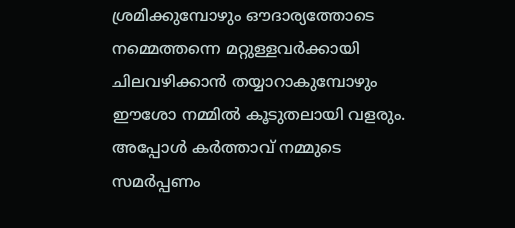ശ്രമിക്കുമ്പോഴും ഔദാര്യത്തോടെ നമ്മെത്തന്നെ മറ്റുള്ളവർക്കായി ചിലവഴിക്കാൻ തയ്യാറാകുമ്പോഴും ഈശോ നമ്മിൽ കൂടുതലായി വളരും. അപ്പോൾ കർത്താവ് നമ്മുടെ സമർപ്പണം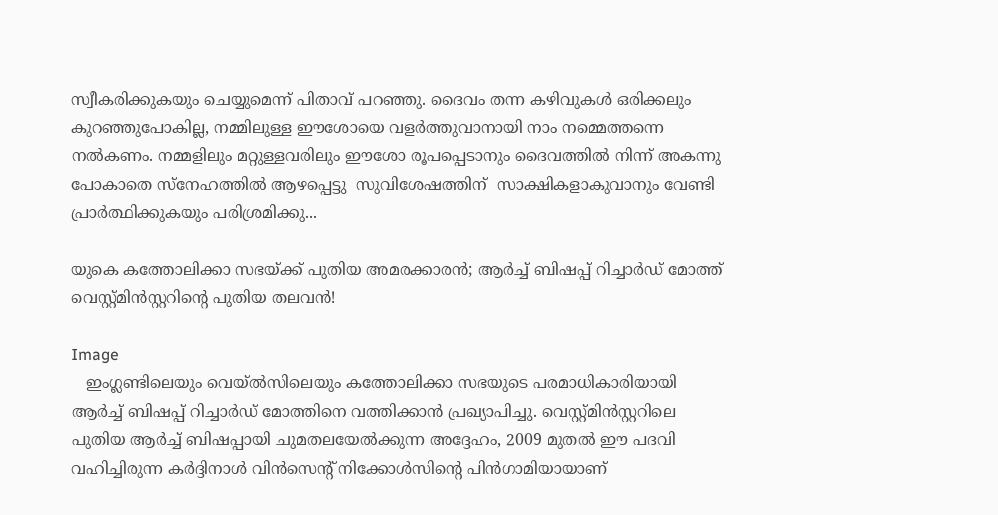സ്വീകരിക്കുകയും ചെയ്യുമെന്ന് പിതാവ് പറഞ്ഞു. ദൈവം തന്ന കഴിവുകൾ ഒരിക്കലും കുറഞ്ഞുപോകില്ല, നമ്മിലുള്ള ഈശോയെ വളർത്തുവാനായി നാം നമ്മെത്തന്നെ നൽകണം. നമ്മളിലും മറ്റുള്ളവരിലും ഈശോ രൂപപ്പെടാനും ദൈവത്തിൽ നിന്ന് അകന്നു പോകാതെ സ്നേഹത്തിൽ ആഴപ്പെട്ടു  സുവിശേഷത്തിന്  സാക്ഷികളാകുവാനും വേണ്ടി  പ്രാർത്ഥിക്കുകയും പരിശ്രമിക്കു...

യുകെ കത്തോലിക്കാ സഭയ്ക്ക് പുതിയ അമരക്കാരൻ; ആർച്ച് ബിഷപ്പ് റിച്ചാർഡ് മോത്ത് വെസ്റ്റ്മിൻസ്റ്ററിന്റെ പുതിയ തലവൻ!

Image
   ഇംഗ്ലണ്ടിലെയും വെയ്‌ൽസിലെയും കത്തോലിക്കാ സഭയുടെ പരമാധികാരിയായി ആർച്ച് ബിഷപ്പ് റിച്ചാർഡ് മോത്തിനെ വത്തിക്കാൻ പ്രഖ്യാപിച്ചു. വെസ്റ്റ്മിൻസ്റ്ററിലെ പുതിയ ആർച്ച് ബിഷപ്പായി ചുമതലയേൽക്കുന്ന അദ്ദേഹം, 2009 മുതൽ ഈ പദവി വഹിച്ചിരുന്ന കർദ്ദിനാൾ വിൻസെന്റ് നിക്കോൾസിന്റെ പിൻഗാമിയായാണ്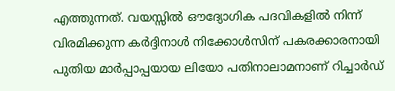എത്തുന്നത്. വയസ്സിൽ ഔദ്യോഗിക പദവികളിൽ നിന്ന് വിരമിക്കുന്ന കർദ്ദിനാൾ നിക്കോൾസിന് പകരക്കാരനായി പുതിയ മാർപ്പാപ്പയായ ലിയോ പതിനാലാമനാണ് റിച്ചാർഡ്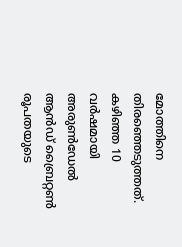മോത്തിനെ തിരഞ്ഞെടുത്തത്.   കഴിഞ്ഞ 10 വർഷമായി അരുൺഡേൽ ആൻഡ് ബ്രൈറ്റൺ രൂപതയുടെ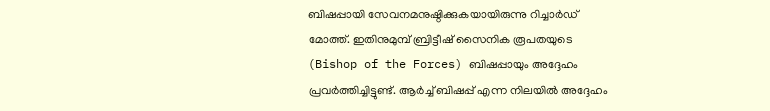ബിഷപ്പായി സേവനമനുഷ്ഠിക്കുകയായിരുന്നു റിച്ചാർഡ് മോത്ത്. ഇതിനുമുമ്പ് ബ്രിട്ടീഷ് സൈനിക രൂപതയുടെ (Bishop of the Forces) ബിഷപ്പായും അദ്ദേഹം പ്രവർത്തിച്ചിട്ടുണ്ട്. ആർച്ച് ബിഷപ്പ് എന്ന നിലയിൽ അദ്ദേഹം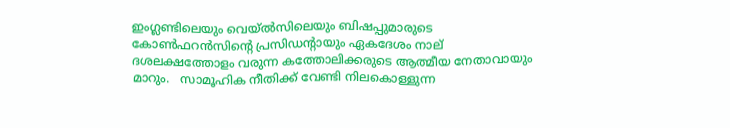ഇംഗ്ലണ്ടിലെയും വെയ്‌ൽസിലെയും ബിഷപ്പുമാരുടെ കോൺഫറൻസിന്റെ പ്രസിഡന്റായും ഏകദേശം നാല് ദശലക്ഷത്തോളം വരുന്ന കത്തോലിക്കരുടെ ആത്മീയ നേതാവായും മാറും.   സാമൂഹിക നീതിക്ക് വേണ്ടി നിലകൊള്ളുന്ന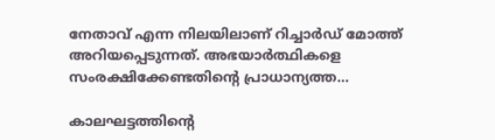നേതാവ് എന്ന നിലയിലാണ് റിച്ചാർഡ് മോത്ത് അറിയപ്പെടുന്നത്. അഭയാർത്ഥികളെ സംരക്ഷിക്കേണ്ടതിന്റെ പ്രാധാന്യത്ത...

കാലഘട്ടത്തിന്റെ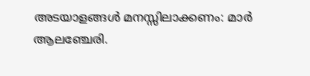അടയാളങ്ങൾ മനസ്സിലാക്കണം: മാർ ആലഞ്ചേരി.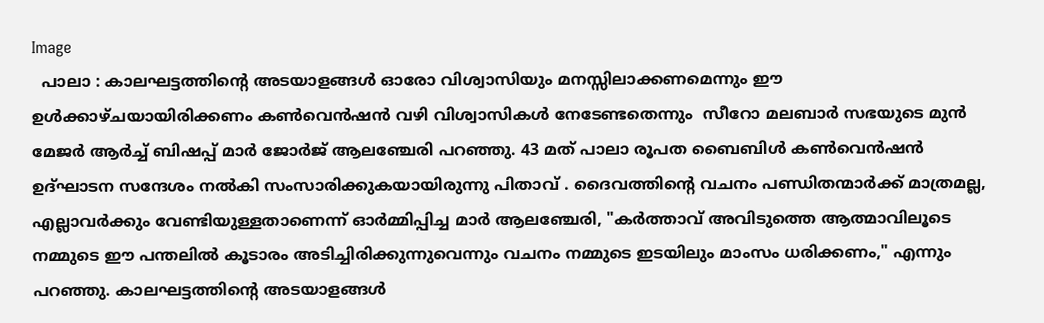Image
  പാലാ : കാലഘട്ടത്തിന്റെ അടയാളങ്ങൾ ഓരോ വിശ്വാസിയും മനസ്സിലാക്കണമെന്നും ഈ ഉൾക്കാഴ്ചയായിരിക്കണം കൺവെൻഷൻ വഴി വിശ്വാസികൾ നേടേണ്ടതെന്നും  സീറോ മലബാർ സഭയുടെ മുൻ മേജർ ആർച്ച് ബിഷപ്പ് മാർ ജോർജ് ആലഞ്ചേരി പറഞ്ഞു. 43 മത് പാലാ രൂപത ബൈബിൾ കൺവെൻഷൻ ഉദ്ഘാടന സന്ദേശം നൽകി സംസാരിക്കുകയായിരുന്നു പിതാവ് . ദൈവത്തിന്റെ വചനം പണ്ഡിതന്മാർക്ക് മാത്രമല്ല, എല്ലാവർക്കും വേണ്ടിയുള്ളതാണെന്ന് ഓർമ്മിപ്പിച്ച മാർ ആലഞ്ചേരി, "കർത്താവ് അവിടുത്തെ ആത്മാവിലൂടെ നമ്മുടെ ഈ പന്തലിൽ കൂടാരം അടിച്ചിരിക്കുന്നുവെന്നും വചനം നമ്മുടെ ഇടയിലും മാംസം ധരിക്കണം," എന്നും പറഞ്ഞു. കാലഘട്ടത്തിന്റെ അടയാളങ്ങൾ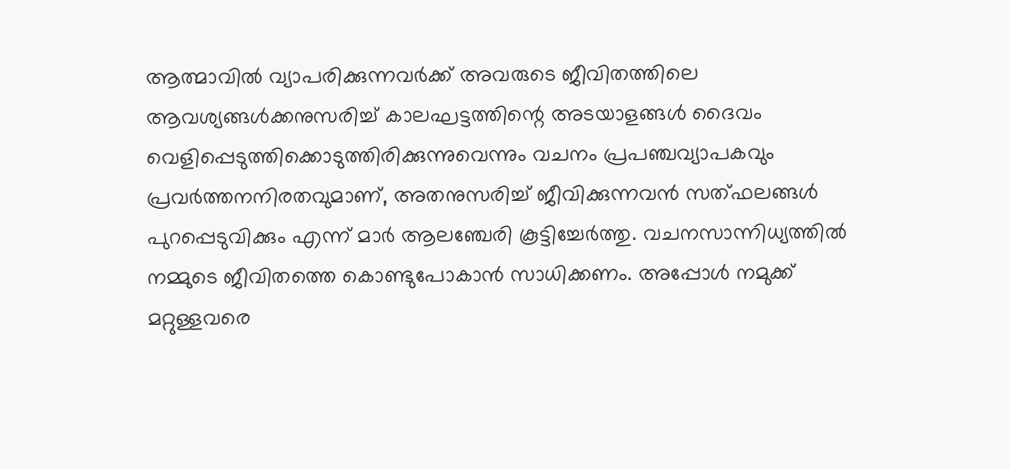ആത്മാവിൽ വ്യാപരിക്കുന്നവർക്ക് അവരുടെ ജീവിതത്തിലെ ആവശ്യങ്ങൾക്കനുസരിച്ച് കാലഘട്ടത്തിന്റെ അടയാളങ്ങൾ ദൈവം വെളിപ്പെടുത്തിക്കൊടുത്തിരിക്കുന്നുവെന്നും വചനം പ്രപഞ്ചവ്യാപകവും പ്രവർത്തനനിരതവുമാണ്, അതനുസരിച്ച് ജീവിക്കുന്നവൻ സത്ഫലങ്ങൾ പുറപ്പെടുവിക്കും എന്ന് മാർ ആലഞ്ചേരി കൂട്ടിച്ചേർത്തു. വചനസാന്നിധ്യത്തിൽ നമ്മുടെ ജീവിതത്തെ കൊണ്ടുപോകാൻ സാധിക്കണം. അപ്പോൾ നമുക്ക് മറ്റുള്ളവരെ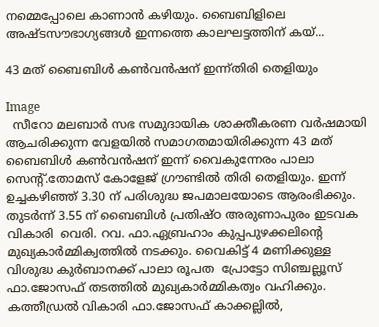നമ്മെപ്പോലെ കാണാൻ കഴിയും. ബൈബിളിലെ അഷ്ടസൗഭാഗ്യങ്ങൾ ഇന്നത്തെ കാലഘട്ടത്തിന് കയ്...

43 മത് ബൈബിൾ കൺവൻഷന് ഇന്ന്തിരി തെളിയും

Image
  സീറോ മലബാർ സഭ സമുദായിക ശാക്തീകരണ വർഷമായി ആചരിക്കുന്ന വേളയിൽ സമാഗതമായിരിക്കുന്ന 43 മത് ബൈബിൾ കൺവൻഷന് ഇന്ന് വൈകുന്നേരം പാലാ സെൻ്റ്.തോമസ് കോളേജ് ഗ്രൗണ്ടിൽ തിരി തെളിയും. ഇന്ന് ഉച്ചകഴിഞ്ഞ് 3.30 ന് പരിശുദ്ധ ജപമാലയോടെ ആരംഭിക്കും. തുടർന്ന് 3.55 ന് ബൈബിള്‍ പ്രതിഷ്ഠ അരുണാപുരം ഇടവക വികാരി  വെരി. റവ. ഫാ.ഏബ്രഹാം കുപ്പപുഴക്കലിൻ്റെ മുഖ്യകാർമ്മിക്വത്തിൽ നടക്കും. വൈകിട്ട് 4 മണിക്കുള്ള വിശുദ്ധ കുര്‍ബാനക്ക് പാലാ രൂപത  പ്രോട്ടോ സിഞ്ചല്ലൂസ് ഫാ.ജോസഫ് തടത്തിൽ മുഖ്യകാർമ്മികത്വം വഹിക്കും. കത്തീഡ്രൽ വികാരി ഫാ.ജോസഫ് കാക്കല്ലിൽ,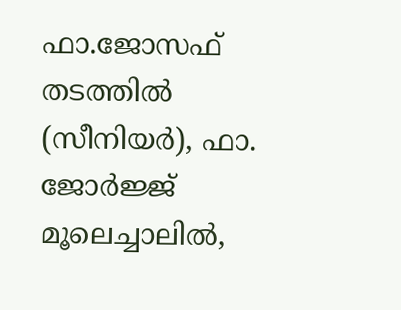ഫാ.ജോസഫ് തടത്തിൽ (സീനിയർ), ഫാ. ജോർജ്ജ് മൂലെച്ചാലിൽ,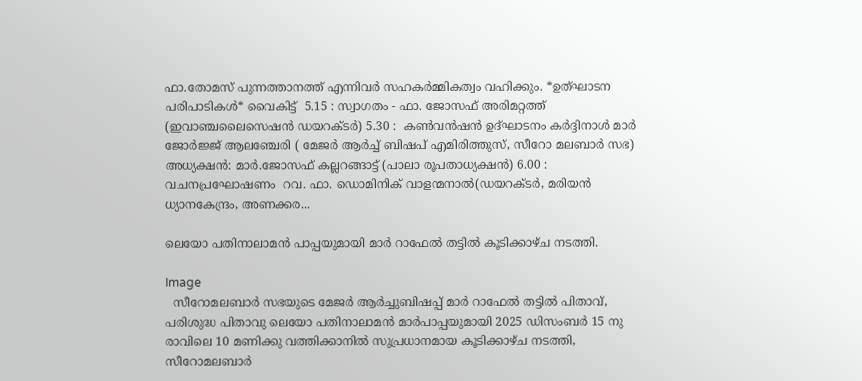ഫാ.തോമസ് പുന്നത്താനത്ത് എന്നിവർ സഹകർമ്മികത്വം വഹിക്കും. *ഉത്ഘാടന പരിപാടികൾ* വൈകിട്ട്  5.15 : സ്വാഗതം - ഫാ. ജോസഫ് അരിമറ്റത്ത് (ഇവാഞ്ചലൈസെഷൻ ഡയറക്ടർ) 5.30 :  കണ്‍വന്‍ഷന്‍ ഉദ്ഘാടനം കർദ്ദിനാൾ മാര്‍ ജോർജ്ജ് ആലഞ്ചേരി ( മേജർ ആർച്ച് ബിഷപ് എമിരിത്തുസ്, സീറോ മലബാർ സഭ) അധ്യക്ഷൻ: മാർ.ജോസഫ് കല്ലറങ്ങാട്ട് (പാലാ രൂപതാധ്യക്ഷന്‍) 6.00 :  വചനപ്രഘോഷണം  റവ. ഫാ. ഡൊമിനിക് വാളന്മനാല്‍(ഡയറക്ടര്‍, മരിയന്‍ ധ്യാനകേന്ദ്രം, അണക്കര...

ലെയോ പതിനാലാമൻ പാപ്പയുമായി മാർ റാഫേൽ തട്ടിൽ കൂടിക്കാഴ്ച നടത്തി.

Image
  സീറോമലബാർ സഭയുടെ മേജർ ആർച്ചുബിഷപ്പ് മാർ റാഫേൽ തട്ടിൽ പിതാവ്, പരിശുദ്ധ പിതാവു ലെയോ പതിനാലാമൻ മാർപാപ്പയുമായി 2025 ഡിസംബർ 15 നു രാവിലെ 10 മണിക്കു വത്തിക്കാനിൽ സുപ്രധാനമായ കൂടിക്കാഴ്ച നടത്തി, സീറോമലബാർ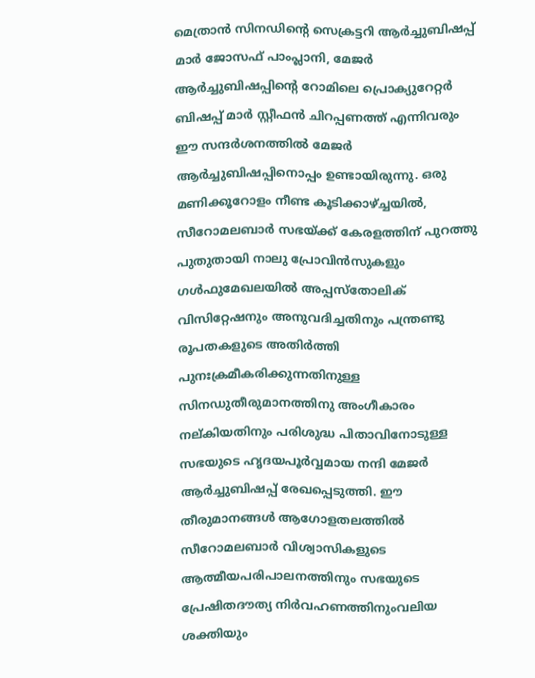മെത്രാൻ സിനഡിന്റെ സെക്രട്ടറി ആർച്ചുബിഷപ്പ് മാർ ജോസഫ് പാംപ്ലാനി, മേജർ ആർച്ചുബിഷപ്പിന്റെ റോമിലെ പ്രൊക്യുറേറ്റർ ബിഷപ്പ് മാർ സ്റ്റീഫൻ ചിറപ്പണത്ത് എന്നിവരും ഈ സന്ദർശനത്തിൽ മേജർ ആർച്ചുബിഷപ്പിനൊപ്പം ഉണ്ടായിരുന്നു. ഒരു മണിക്കൂറോളം നീണ്ട കൂടിക്കാഴ്ച്ചയിൽ, സീറോമലബാർ സഭയ്ക്ക് കേരളത്തിന് പുറത്തു പുതുതായി നാലു പ്രോവിൻസുകളും ഗൾഫുമേഖലയിൽ അപ്പസ്തോലിക് വിസിറ്റേഷനും അനുവദിച്ചതിനും പന്ത്രണ്ടു രൂപതകളുടെ അതിർത്തി പുനഃക്രമീകരിക്കുന്നതിനുള്ള സിനഡുതീരുമാനത്തിനു അംഗീകാരം നല്കിയതിനും പരിശുദ്ധ പിതാവിനോടുള്ള സഭയുടെ ഹൃദയപൂർവ്വമായ നന്ദി മേജർ ആർച്ചുബിഷപ്പ് രേഖപ്പെടുത്തി. ഈ തീരുമാനങ്ങൾ ആഗോളതലത്തിൽ സീറോമലബാർ വിശ്വാസികളുടെ ആത്മീയപരിപാലനത്തിനും സഭയുടെ പ്രേഷിതദൗത്യ നിർവഹണത്തിനുംവലിയ ശക്തിയും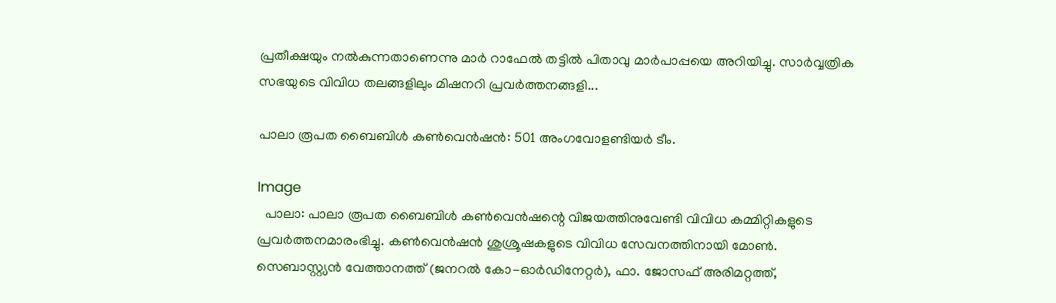പ്രതീക്ഷയും നൽകുന്നതാണെന്നു മാർ റാഫേൽ തട്ടിൽ പിതാവു മാർപാപ്പയെ അറിയിച്ചു. സാർവ്വത്രിക സഭയുടെ വിവിധ തലങ്ങളിലും മിഷനറി പ്രവർത്തനങ്ങളി...

പാലാ രൂപത ബൈബിൾ കൺവെൻഷൻ: 501 അംഗവോളണ്ടിയർ ടീം.

Image
  പാലാ: പാലാ രൂപത ബൈബിൾ കൺവെൻഷന്റെ വിജയത്തിനുവേണ്ടി വിവിധ കമ്മിറ്റികളുടെ പ്രവർത്തനമാരംഭിച്ചു. കൺവെൻഷൻ ശുശ്രൂഷകളുടെ വിവിധ സേവനത്തിനായി മോൺ. സെബാസ്റ്റ്യൻ വേത്താനത്ത് (ജനറൽ കോ-ഓർഡിനേറ്റർ), ഫാ. ജോസഫ് അരിമറ്റത്ത്,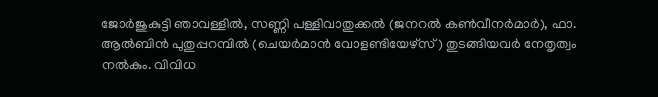ജോർജുകുട്ടി ഞാവള്ളിൽ, സണ്ണി പള്ളിവാതുക്കൽ (ജനറൽ കൺവീനർമാർ), ഫാ. ആൽബിൻ പുതുപ്പറമ്പിൽ (ചെയർമാൻ വോളണ്ടിയേഴ്സ്) തുടങ്ങിയവർ നേതൃത്വം നൽകും. വിവിധ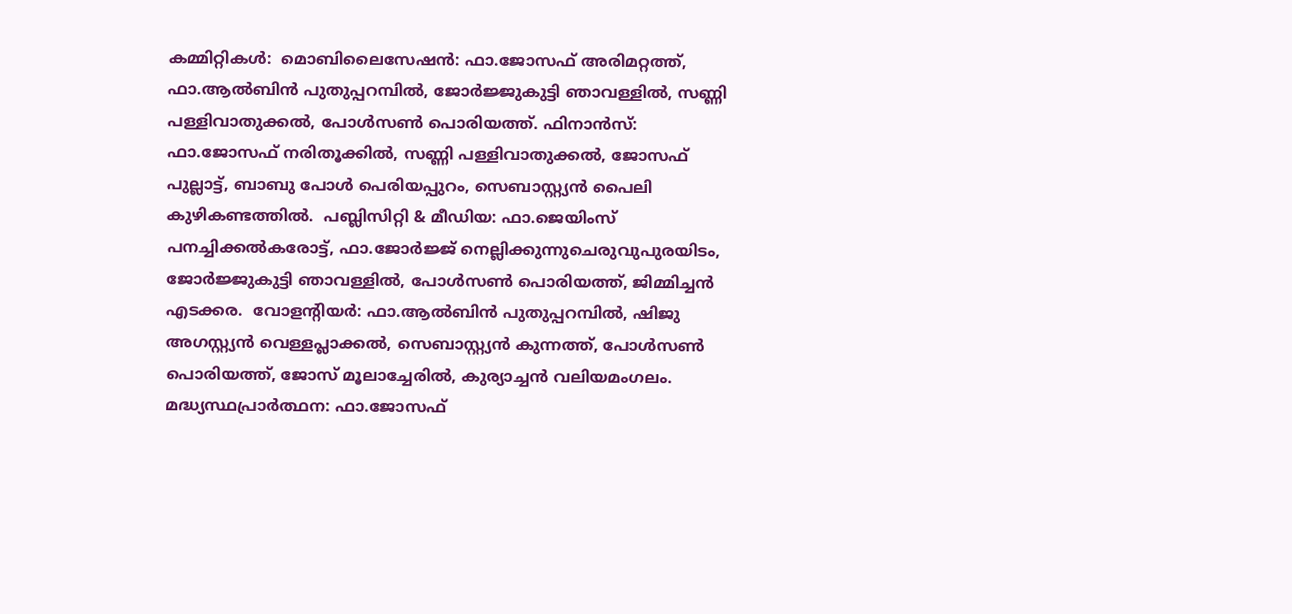കമ്മിറ്റികൾ:  മൊബിലൈസേഷൻ: ഫാ.ജോസഫ് അരിമറ്റത്ത്, ഫാ.ആൽബിൻ പുതുപ്പറമ്പിൽ, ജോർജ്ജുകുട്ടി ഞാവള്ളിൽ, സണ്ണി പള്ളിവാതുക്കൽ, പോൾസൺ പൊരിയത്ത്. ഫിനാൻസ്: ഫാ.ജോസഫ് നരിതൂക്കിൽ, സണ്ണി പള്ളിവാതുക്കൽ, ജോസഫ് പുല്ലാട്ട്, ബാബു പോൾ പെരിയപ്പുറം, സെബാസ്റ്റ്യൻ പൈലി കുഴികണ്ടത്തിൽ.  പബ്ലിസിറ്റി & മീഡിയ: ഫാ.ജെയിംസ് പനച്ചിക്കൽകരോട്ട്, ഫാ.ജോർജ്ജ് നെല്ലിക്കുന്നുചെരുവുപുരയിടം, ജോർജ്ജുകുട്ടി ഞാവള്ളിൽ, പോൾസൺ പൊരിയത്ത്, ജിമ്മിച്ചൻ എടക്കര.  വോളന്റിയർ: ഫാ.ആൽബിൻ പുതുപ്പറമ്പിൽ, ഷിജു അഗസ്റ്റ്യൻ വെള്ളപ്ലാക്കൽ, സെബാസ്റ്റ്യൻ കുന്നത്ത്, പോൾസൺ പൊരിയത്ത്, ജോസ് മൂലാച്ചേരിൽ, കുര്യാച്ചൻ വലിയമംഗലം. മദ്ധ്യസ്ഥപ്രാർത്ഥന: ഫാ.ജോസഫ്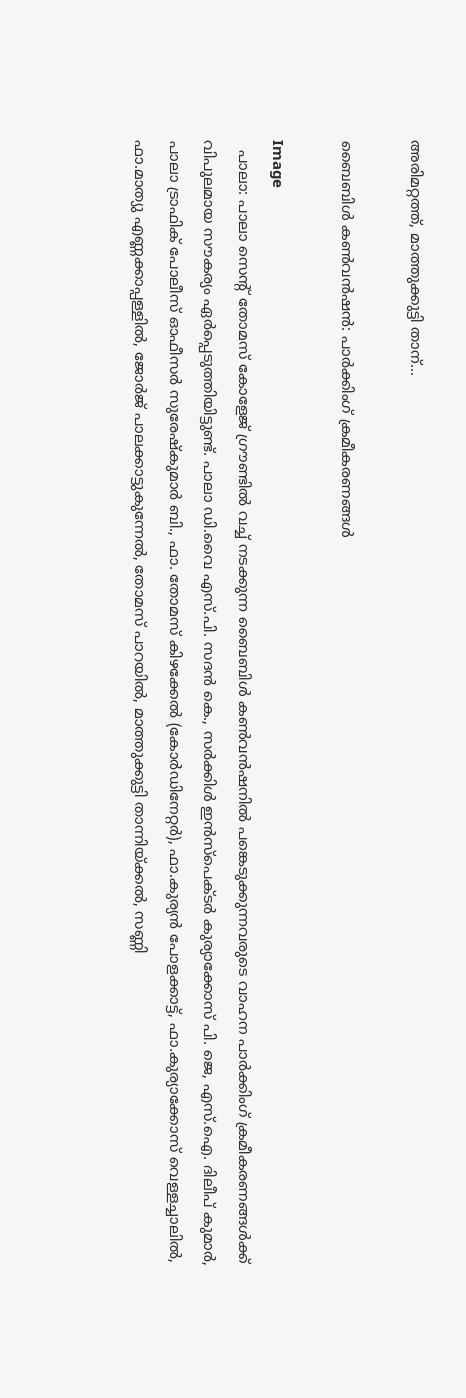അരിമറ്റത്ത്, മാത്തുക്കുട്ടി താന്...

ബൈബിൾ കൺവൻഷൻ: പാർക്കിംഗ് ക്രമീകരണങ്ങൾ

Image
  പാലാ: പാലാ സെന്റ് തോമസ് കോളേജ് ഗ്രൗണ്ടിൽ വച്ച് നടക്കുന്ന ബൈബിൾ കൺവൻഷനിൽ പങ്കെടുക്കുന്നവരുടെ വാഹന പാർക്കിംഗ് ക്രമീകരണങ്ങൾക്ക് വിപുലമായ സൗകര്യം ഏർപ്പെടുത്തിയിട്ടുണ്ട്. പാലാ ഡി.വൈ എസ്.പി. സദൻ കെ., സർക്കിൾ ഇൻസ്പെക്ടർ കുര്യാക്കോസ് പി. ജെ, എസ്.ഐ. ദിലീപ് കുമാർ, പാലാ ട്രാഫിക് പോലീസ് ഓഫീസർ സുരേഷ്കുമാർ ബി., ഫാ. തോമസ് കിഴക്കേൽ (കോർഡിനേറ്റർ), ഫാ.കുര്യൻ പോളക്കാട്ട്, ഫാ.കുര്യാക്കോസ് വെള്ളച്ചാലിൽ, ഫാ.മാത്യു എണ്ണക്കാപ്പള്ളിൽ, ജോർജ് പാലക്കാട്ടുകുന്നേൽ, തോമസ് പാറയിൽ, മാത്തുക്കുട്ടി താന്നിയ്ക്കൽ, സണ്ണി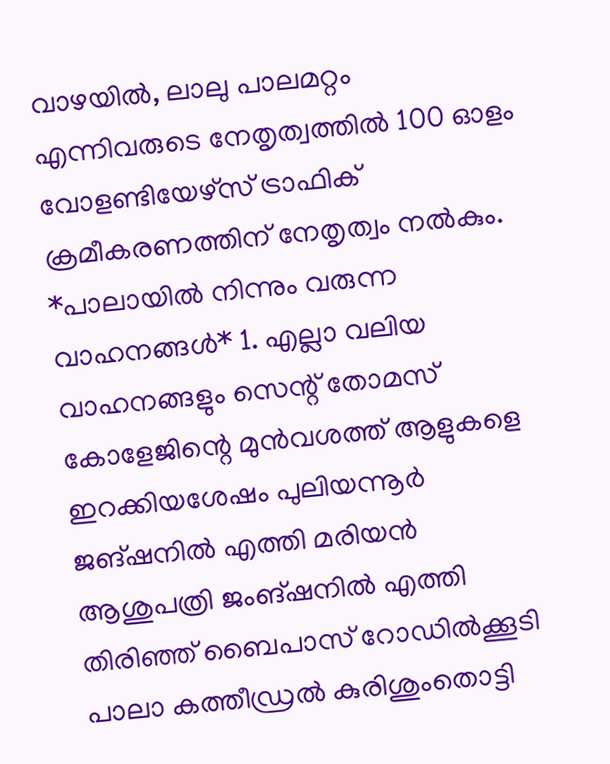വാഴയിൽ, ലാലു പാലമറ്റം എന്നിവരുടെ നേതൃത്വത്തിൽ 100 ഓളം വോളണ്ടിയേഴ്സ് ട്രാഫിക് ക്രമീകരണത്തിന് നേതൃത്വം നൽകും. *പാലായിൽ നിന്നും വരുന്ന വാഹനങ്ങൾ* 1. എല്ലാ വലിയ വാഹനങ്ങളും സെന്റ് തോമസ് കോളേജിന്റെ മുൻവശത്ത് ആളുകളെ ഇറക്കിയശേഷം പുലിയന്നൂർ ജങ്ഷനിൽ എത്തി മരിയൻ ആശുപത്രി ജംങ്ഷനിൽ എത്തി തിരിഞ്ഞ് ബൈപാസ് റോഡിൽക്കൂടി പാലാ കത്തീഡ്രൽ കുരിശുംതൊട്ടി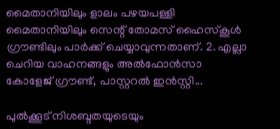മൈതാനിയിലും ളാലം പഴയപള്ളി മൈതാനിയിലും സെന്റ് തോമസ് ഹൈസ്കൂൾ ഗ്രൗണ്ടിലും പാർക്ക് ചെയ്യാവുന്നതാണ്. 2. എല്ലാ ചെറിയ വാഹനങ്ങളും അൽഫോൻസാ കോളേജ് ഗ്രൗണ്ട്, പാസ്റ്ററൽ ഇൻസ്റ്റി...

പുൽക്കൂട് നിശബ്ദതയുടെയും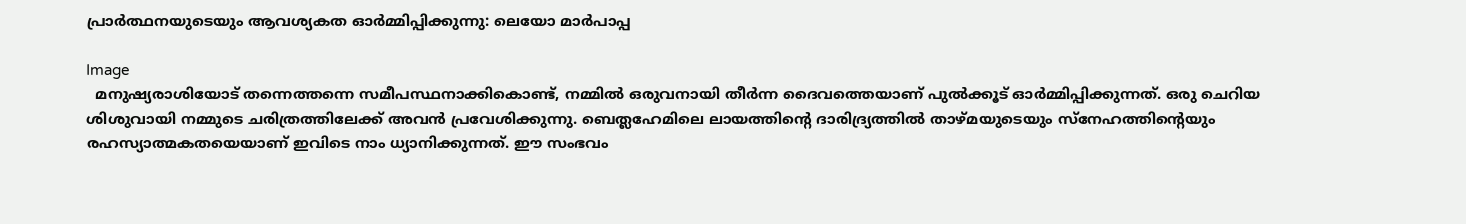പ്രാർത്ഥനയുടെയും ആവശ്യകത ഓർമ്മിപ്പിക്കുന്നു: ലെയോ മാർപാപ്പ

Image
  മനുഷ്യരാശിയോട് തന്നെത്തന്നെ സമീപസ്ഥനാക്കികൊണ്ട്, നമ്മിൽ ഒരുവനായി തീർന്ന ദൈവത്തെയാണ് പുൽക്കൂട് ഓർമ്മിപ്പിക്കുന്നത്. ഒരു ചെറിയ ശിശുവായി നമ്മുടെ ചരിത്രത്തിലേക്ക് അവൻ പ്രവേശിക്കുന്നു. ബെത്ലഹേമിലെ ലായത്തിന്റെ ദാരിദ്ര്യത്തിൽ താഴ്മയുടെയും സ്നേഹത്തിന്റെയും രഹസ്യാത്മകതയെയാണ് ഇവിടെ നാം ധ്യാനിക്കുന്നത്. ഈ സംഭവം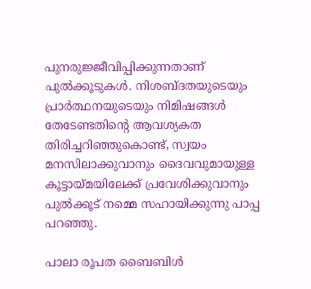പുനരുജ്ജീവിപ്പിക്കുന്നതാണ് പുൽക്കൂടുകള്‍. നിശബ്ദതയുടെയും പ്രാർത്ഥനയുടെയും നിമിഷങ്ങൾ തേടേണ്ടതിന്റെ ആവശ്യകത തിരിച്ചറിഞ്ഞുകൊണ്ട്, സ്വയം മനസിലാക്കുവാനും ദൈവവുമായുള്ള കൂട്ടായ്മയിലേക്ക് പ്രവേശിക്കുവാനും പുൽക്കൂട് നമ്മെ സഹായിക്കുന്നു പാപ്പ പറഞ്ഞു.

പാലാ രൂപത ബൈബിൾ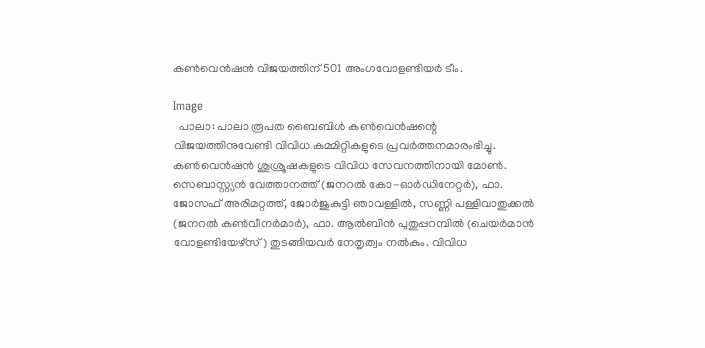കൺവെൻഷൻ വിജയത്തിന് 501 അംഗവോളണ്ടിയർ ടീം.

Image
  പാലാ: പാലാ രൂപത ബൈബിൾ കൺവെൻഷന്റെ വിജയത്തിനുവേണ്ടി വിവിധ കമ്മിറ്റികളുടെ പ്രവർത്തനമാരംഭിച്ചു. കൺവെൻഷൻ ശുശ്രൂഷകളുടെ വിവിധ സേവനത്തിനായി മോൺ. സെബാസ്റ്റ്യൻ വേത്താനത്ത് (ജനറൽ കോ-ഓർഡിനേറ്റർ), ഫാ. ജോസഫ് അരിമറ്റത്ത്, ജോർജുകുട്ടി ഞാവള്ളിൽ, സണ്ണി പള്ളിവാതുക്കൽ (ജനറൽ കൺവീനർമാർ), ഫാ. ആൽബിൻ പുതുപ്പറമ്പിൽ (ചെയർമാൻ വോളണ്ടിയേഴ്സ്) തുടങ്ങിയവർ നേതൃത്വം നൽകും. വിവിധ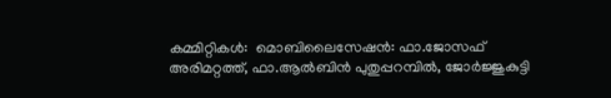കമ്മിറ്റികൾ:  മൊബിലൈസേഷൻ: ഫാ.ജോസഫ് അരിമറ്റത്ത്, ഫാ.ആൽബിൻ പുതുപ്പറമ്പിൽ, ജോർജ്ജുകുട്ടി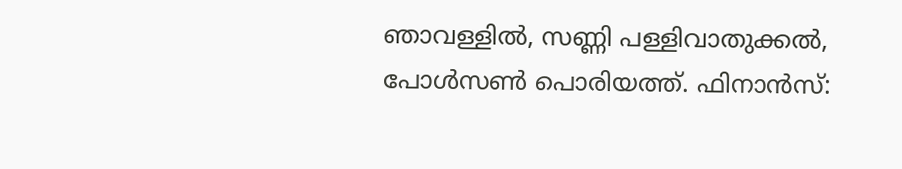ഞാവള്ളിൽ, സണ്ണി പള്ളിവാതുക്കൽ, പോൾസൺ പൊരിയത്ത്. ഫിനാൻസ്: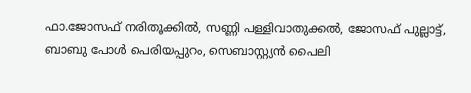ഫാ.ജോസഫ് നരിതൂക്കിൽ, സണ്ണി പള്ളിവാതുക്കൽ, ജോസഫ് പുല്ലാട്ട്, ബാബു പോൾ പെരിയപ്പുറം, സെബാസ്റ്റ്യൻ പൈലി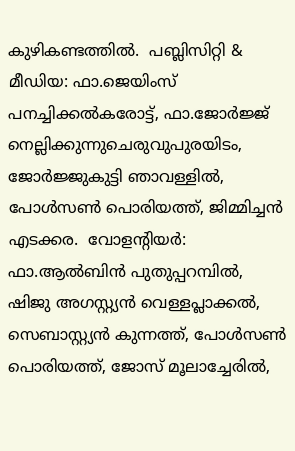കുഴികണ്ടത്തിൽ.  പബ്ലിസിറ്റി & മീഡിയ: ഫാ.ജെയിംസ് പനച്ചിക്കൽകരോട്ട്, ഫാ.ജോർജ്ജ് നെല്ലിക്കുന്നുചെരുവുപുരയിടം, ജോർജ്ജുകുട്ടി ഞാവള്ളിൽ, പോൾസൺ പൊരിയത്ത്, ജിമ്മിച്ചൻ എടക്കര.  വോളന്റിയർ: ഫാ.ആൽബിൻ പുതുപ്പറമ്പിൽ, ഷിജു അഗസ്റ്റ്യൻ വെള്ളപ്ലാക്കൽ, സെബാസ്റ്റ്യൻ കുന്നത്ത്, പോൾസൺ പൊരിയത്ത്, ജോസ് മൂലാച്ചേരിൽ,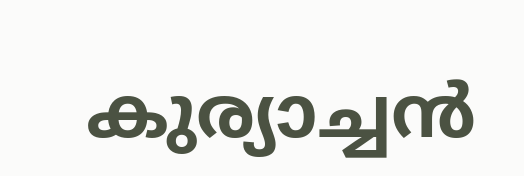കുര്യാച്ചൻ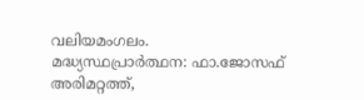വലിയമംഗലം. മദ്ധ്യസ്ഥപ്രാർത്ഥന: ഫാ.ജോസഫ് അരിമറ്റത്ത്,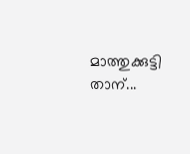മാത്തുക്കുട്ടി താന്...